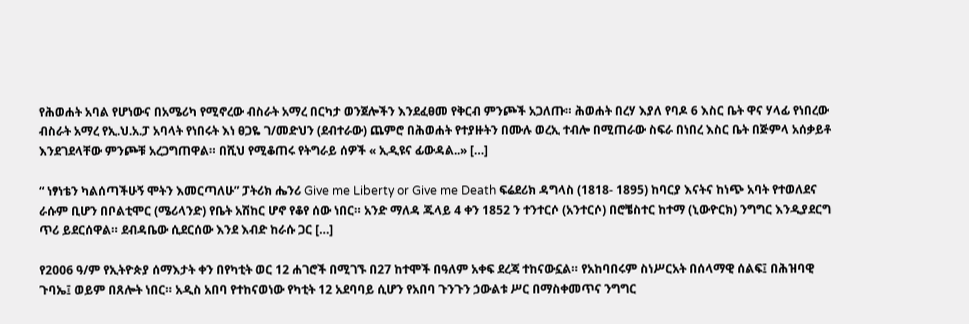የሕወሐት አባል የሆነውና በአሜሪካ የሚኖረው ብስራት አማረ በርካታ ወንጀሎችን እንደፈፀመ የቅርብ ምንጮች አጋለጡ። ሕወሐት በረሃ እያለ የባዶ 6 እስር ቤት ዋና ሃላፊ የነበረው ብስራት አማረ የኢ.ህ.አ.ፓ አባላት የነበሩት እነ ፀጋዬ ገ/መድህን (ደብተራው) ጨምሮ በሕወሐት የተያዙትን በሙሉ ወረኢ ተብሎ በሚጠራው ስፍራ በነበረ እስር ቤት በጅምላ አሰቃይቶ እንደገደላቸው ምንጮቹ አረጋግጠዋል። በሺህ የሚቆጠሩ የትግራይ ሰዎች « ኢዲዩና ፊውዳል..» […]

“ ነፃነቴን ካልሰጣችሁኝ ሞትን እመርጣለሁ” ፓትሪክ ሔንሪ Give me Liberty or Give me Death ፍሬደሪክ ዳግላስ (1818- 1895) ከባርያ እናትና ከነጭ አባት የተወለደና ራሱም ቢሆን በቦልቲሞር (ሜሪላንድ) የቤት አሽከር ሆኖ የቆየ ሰው ነበር። አንድ ማለዳ ጁላይ 4 ቀን 1852 ን ተንተርሶ (አንተርሶ) በሮቼስተር ከተማ (ኒውዮርክ) ንግግር እንዲያደርግ ጥሪ ይደርሰዋል። ደብዳቤው ሲደርሰው እንደ እብድ ከራሱ ጋር […]

የ2006 ዓ/ም የኢትዮጵያ ሰማእታት ቀን በየካቲት ወር 12 ሐገሮች በሚገኙ በ27 ከተሞች በዓለም አቀፍ ደረጃ ተከናውኗል። የአከባበሩም ስነሥርአት በሰላማዊ ሰልፍ፤ በሕዝባዊ ጉባኤ፤ ወይም በጸሎት ነበር። አዲስ አበባ የተከናወነው የካቲት 12 አደባባይ ሲሆን የአበባ ጉንጉን ኃውልቱ ሥር በማስቀመጥና ንግግር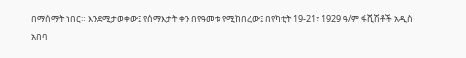በማሰማት ነበር። እንደሚታወቀው፤ የሰማእታት ቀን በየዓመቱ የሚከበረው፤ በየካቲት 19-21፣ 1929 ዓ/ም ፋሺሽቶች አዲስ አበባ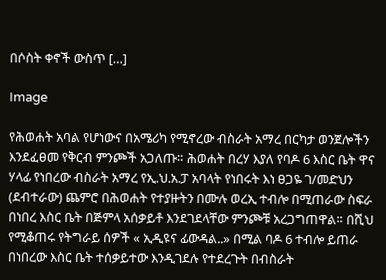በሶስት ቀኖች ውስጥ […]

Image

የሕወሐት አባል የሆነውና በአሜሪካ የሚኖረው ብስራት አማረ በርካታ ወንጀሎችን እንደፈፀመ የቅርብ ምንጮች አጋለጡ። ሕወሐት በረሃ እያለ የባዶ 6 እስር ቤት ዋና ሃላፊ የነበረው ብስራት አማረ የኢ.ህ.አ.ፓ አባላት የነበሩት እነ ፀጋዬ ገ/መድህን (ደብተራው) ጨምሮ በሕወሐት የተያዙትን በሙሉ ወረኢ ተብሎ በሚጠራው ስፍራ በነበረ እስር ቤት በጅምላ አሰቃይቶ እንደገደላቸው ምንጮቹ አረጋግጠዋል። በሺህ የሚቆጠሩ የትግራይ ሰዎች « ኢዲዩና ፊውዳል..» በሚል ባዶ 6 ተብሎ ይጠራ በነበረው እስር ቤት ተሰቃይተው እንዲገደሉ የተደረጉት በብስራት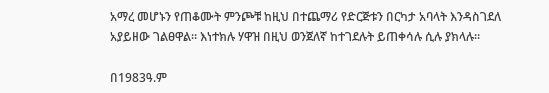አማረ መሆኑን የጠቆሙት ምንጮቹ ከዚህ በተጨማሪ የድርጅቱን በርካታ አባላት እንዳስገደለ አያይዘው ገልፀዋል። እነተክሉ ሃዋዝ በዚህ ወንጀለኛ ከተገደሉት ይጠቀሳሉ ሲሉ ያክላሉ።

በ1983ዓ.ም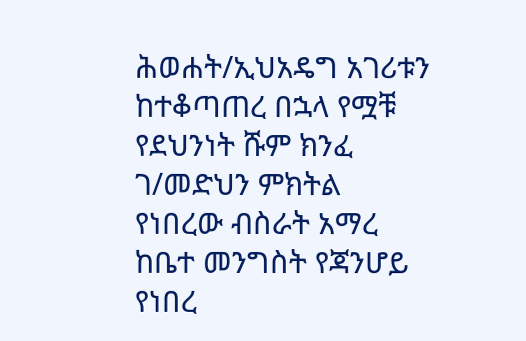ሕወሐት/ኢህአዴግ አገሪቱን ከተቆጣጠረ በኋላ የሟቹ የደህንነት ሹም ክንፈ ገ/መድህን ምክትል የነበረው ብስራት አማረ ከቤተ መንግስት የጃንሆይ የነበረ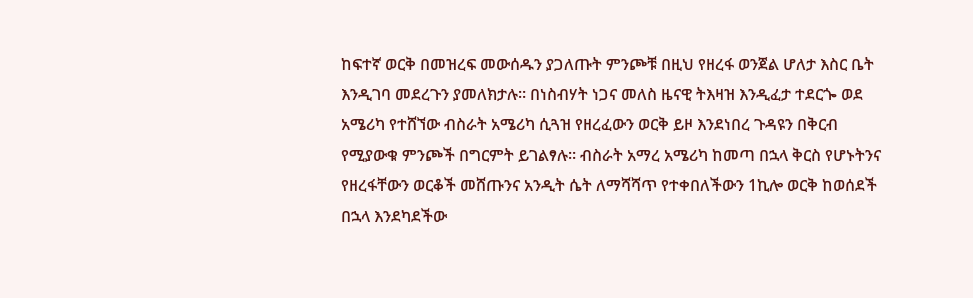ከፍተኛ ወርቅ በመዝረፍ መውሰዱን ያጋለጡት ምንጮቹ በዚህ የዘረፋ ወንጀል ሆለታ እስር ቤት እንዲገባ መደረጉን ያመለክታሉ። በነስብሃት ነጋና መለስ ዜናዊ ትእዛዝ እንዲፈታ ተደርጐ ወደ አሜሪካ የተሸኘው ብስራት አሜሪካ ሲጓዝ የዘረፈውን ወርቅ ይዞ እንደነበረ ጉዳዩን በቅርብ የሚያውቁ ምንጮች በግርምት ይገልፃሉ። ብስራት አማረ አሜሪካ ከመጣ በኋላ ቅርስ የሆኑትንና የዘረፋቸውን ወርቆች መሸጡንና አንዲት ሴት ለማሻሻጥ የተቀበለችውን 1ኪሎ ወርቅ ከወሰደች በኋላ እንደካደችው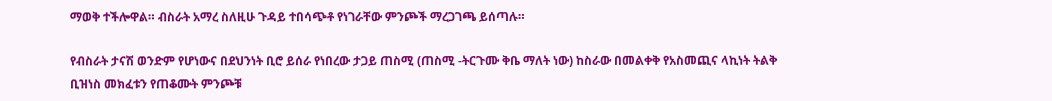ማወቅ ተችሎዋል። ብስራት አማረ ስለዚሁ ጉዳይ ተበሳጭቶ የነገራቸው ምንጮች ማረጋገጫ ይሰጣሉ።

የብስራት ታናሽ ወንድም የሆነውና በደህንነት ቢሮ ይሰራ የነበረው ታጋይ ጠስሚ (ጠስሚ -ትርጉሙ ቅቤ ማለት ነው) ከስራው በመልቀቅ የአስመጪና ላኪነት ትልቅ ቢዝነስ መክፈቱን የጠቆሙት ምንጮቹ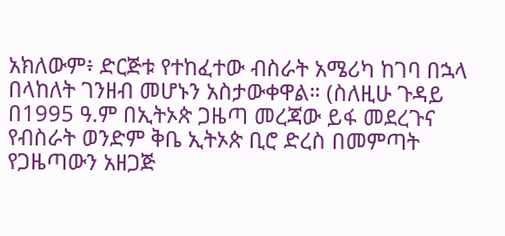አክለውም፥ ድርጅቱ የተከፈተው ብስራት አሜሪካ ከገባ በኋላ በላከለት ገንዘብ መሆኑን አስታውቀዋል። (ስለዚሁ ጉዳይ በ1995 ዓ.ም በኢትኦጵ ጋዜጣ መረጃው ይፋ መደረጉና የብስራት ወንድም ቅቤ ኢትኦጵ ቢሮ ድረስ በመምጣት የጋዜጣውን አዘጋጅ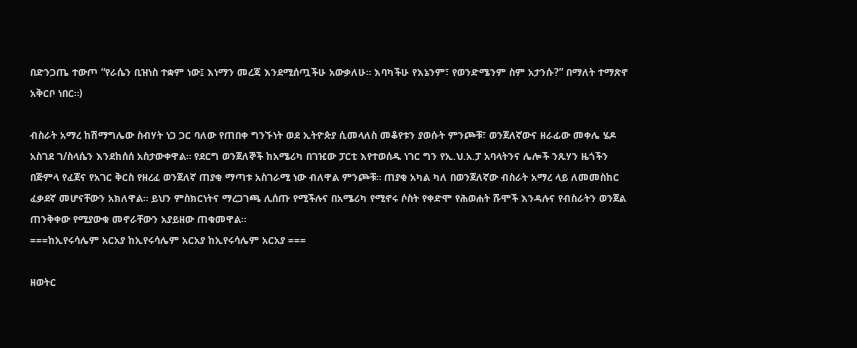በድንጋጤ ተውጦ “የራሴን ቢዝነስ ተቋም ነው፤ እነማን መረጃ እንደሚሰጧችሁ አውቃለሁ። እባካችሁ የእኔንም፣ የወንድሜንም ስም አታንሱ?” በማለት ተማጽኖ አቅርቦ ነበር።)

ብስራት አማረ ከሽማግሌው ስብሃት ነጋ ጋር ባለው የጠበቀ ግንኙነት ወደ ኢትዮጵያ ሲመላለስ መቆየቱን ያወሱት ምንጮቹ፣ ወንጀለኛውና ዘራፊው መቀሌ ሄዶ አስገደ ገ/ስላሴን እንደከሰሰ አስታውቀዋል። የደርግ ወንጀለኞች ከአሜሪካ በገዢው ፓርቲ እየተወሰዱ ነገር ግን የኢ.ህ.አ.ፓ አባላትንና ሌሎች ንጹሃን ዜጎችን በጅምላ የፈጀና የአገር ቅርስ የዘረፈ ወንጀለኛ ጠያቂ ማጣቱ አስገራሚ ነው ብለዋል ምንጮቹ። ጠያቂ አካል ካለ በወንጀለኛው ብስራት አማረ ላይ ለመመስከር ፈቃደኛ መሆናቸውን አክለዋል። ይህን ምስክርነትና ማረጋገጫ ሊሰጡ የሚችሉና በአሜሪካ የሚኖሩ ሶስት የቀድሞ የሕወሐት ሹሞች እንዳሉና የብስራትን ወንጀል ጠንቅቀው የሚያውቁ መኖራቸውን አያይዘው ጠቁመዋል።
===ከኢየሩሳሌም አርአያ ከኢየሩሳሌም አርአያ ከኢየሩሳሌም አርአያ ===

ዘወትር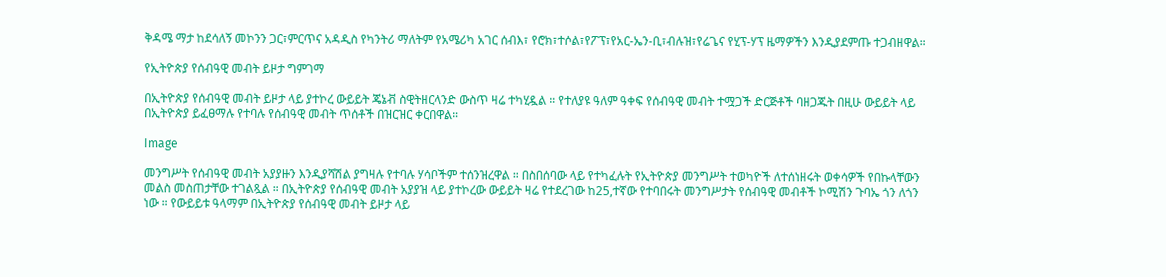ቅዳሜ ማታ ከደሳለኝ መኮንን ጋር፣ምርጥና አዳዲስ የካንትሪ ማለትም የአሜሪካ አገር ሰብእ፣ የሮክ፣ተሶል፣የፖፕ፣የአር-ኤን-ቢ፣ብሉዝ፣የሬጌና የሂፕ-ሃፕ ዜማዎችን እንዲያደምጡ ተጋብዘዋል።

የኢትዮጵያ የሰብዓዊ መብት ይዞታ ግምገማ

በኢትዮጵያ የሰብዓዊ መብት ይዞታ ላይ ያተኮረ ውይይት ጄኔቭ ስዊትዘርላንድ ውስጥ ዛሬ ተካሂዷል ። የተለያዩ ዓለም ዓቀፍ የሰብዓዊ መብት ተሟጋች ድርጅቶች ባዘጋጁት በዚሁ ውይይት ላይ በኢትዮጵያ ይፈፀማሉ የተባሉ የሰብዓዊ መብት ጥሰቶች በዝርዝር ቀርበዋል።

Image

መንግሥት የሰብዓዊ መብት አያያዙን እንዲያሻሽል ያግዛሉ የተባሉ ሃሳቦችም ተሰንዝረዋል ። በስበሰባው ላይ የተካፈሉት የኢትዮጵያ መንግሥት ተወካዮች ለተሰነዘሩት ወቀሳዎች የበኩላቸውን መልስ መስጠታቸው ተገልጿል ። በኢትዮጵያ የሰብዓዊ መብት አያያዝ ላይ ያተኮረው ውይይት ዛሬ የተደረገው ከ25,ተኛው የተባበሩት መንግሥታት የሰብዓዊ መብቶች ኮሚሽን ጉባኤ ጎን ለጎን ነው ። የውይይቱ ዓላማም በኢትዮጵያ የሰብዓዊ መብት ይዞታ ላይ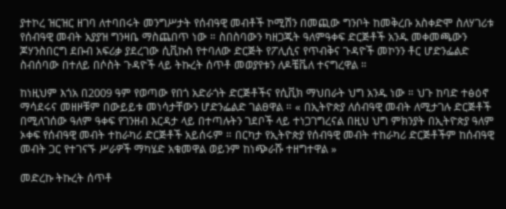ያተኮረ ዝርዝር ዘገባ ለተባበሩት መንግሥታት የሰብዓዊ መብቶች ኮሚሽን በመጪው ግንቦት ከመቅረቡ አስቀድሞ ስለሃገሪቱ የሰብዓዊ መብት አያያዝ ግንዛቤ ማስጨበጥ ነው ። ስበስባውን ካዘጋጁት ዓለምዓቀፍ ድርጅቶች አንዱ መቀመጫውን ጆሃንስበርግ ደቡብ አፍሪቃ ያደረገው ሲቪኩስ የተባለው ድርጅት የፖሊሲና የጥብቅና ጉዳዮች መኮንን ቶር ሆድንፌልድ ስብሰባው በተለይ በሶስት ጉዳዮች ላይ ትኩረት ሰጥቶ መወያየቱን ለዶቼቬለ ተናግረዋል ።

ከነዚህም እጎአ በ2009 ዓም የወጣው የበጎ አድራጎት ድርጅቶችና የሲቪክ ማህበራት ህግ አንዱ ነው ። ህጉ ከባድ ተፅዕኖ ማሳደሩና መዘዞቹም በውይይቱ መነሳታቸውን ሆድንፌልድ ገልፀዋል ። « በኢትዮጵያ ለሰብዓዊ መብት ለሚታገሉ ድርጅቶች በሚለገሰው ዓለም ዓቀፍ የገንዘብ እርዳታ ላይ በተጣሉትን ገደቦች ላይ ተነጋገግረናል በዚህ ህግ ምክንያት በኢትዮጵያ ዓለም ኦቀፍ የሰብዓዊ መብት ተከራካሪ ድርጅቶች አይሰሩም ። በርካታ የኢትዮጵያ የሰብዓዊ መብት ተከራካሪ ድርጅቶችም ከሰብዓዊ መብት ጋር የተገናኙ ሥራዎች ማካሄድ አቁመዋል ወይንም ከነጭራሹ ተዘግተዋል »

መድረኩ ትኩረት ሰጥቶ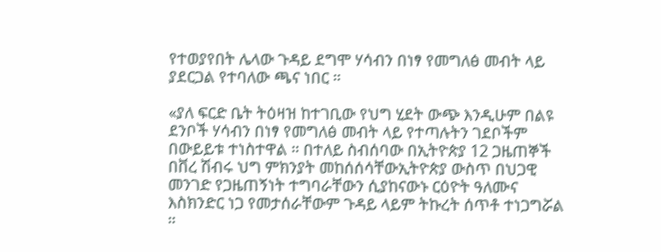የተወያየበት ሌላው ጉዳይ ደግሞ ሃሳብን በነፃ የመግለፅ መብት ላይ ያደርጋል የተባለው ጫና ነበር ።

«ያለ ፍርድ ቤት ትዕዛዝ ከተገቢው የህግ ሂደት ውጭ እንዲሁም በልዩ ደንቦች ሃሳብን በነፃ የመግለፅ መብት ላይ የተጣሉትን ገደቦችም በውይይቱ ተነስተዋል ። በተለይ ስብሰባው በኢትዮጵያ 12 ጋዜጠኞች በቨረ ሽብሩ ህግ ምክንያት መከሰሰሳቸውኢትዮጵያ ውስጥ በህጋዊ መንገድ የጋዜጠኝነት ተግባራቸውን ሲያከናውኑ ርዕዮት ዓለሙና እስክንድር ነጋ የመታሰራቸውም ጉዳይ ላይም ትኩረት ሰጥቶ ተነጋግሯል ።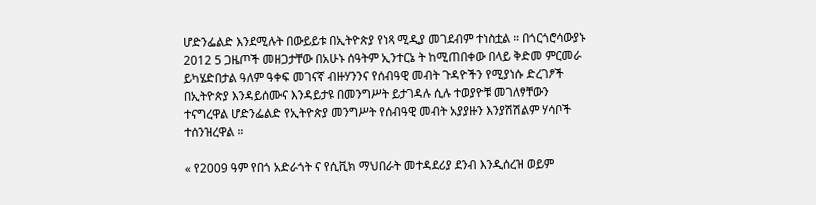ሆድንፌልድ እንደሚሉት በውይይቱ በኢትዮጵያ የነጻ ሚዲያ መገደብም ተነስቷል ። በጎርጎሮሳውያኑ 2012 5 ጋዜጦች መዘጋታቸው በአሁኑ ሰዓትም ኢንተርኔ ት ከሚጠበቀው በላይ ቅድመ ምርመራ ይካሄድበታል ዓለም ዓቀፍ መገናኛ ብዙሃንንና የሰብዓዊ መብት ጉዳዮችን የሚያነሱ ድረገፆች በኢትዮጵያ እንዳይሰሙና እንዳይታዩ በመንግሥት ይታገዳሉ ሲሉ ተወያዮቹ መገለፃቸውን ተናግረዋል ሆድንፌልድ የኢትዮጵያ መንግሥት የሰብዓዊ መብት አያያዙን እንያሽሽልም ሃሳቦች ተሰንዝረዋል ።

« የ2009 ዓም የበጎ አድራጎት ና የሲቪክ ማህበራት መተዳደሪያ ደንብ እንዲሰረዝ ወይም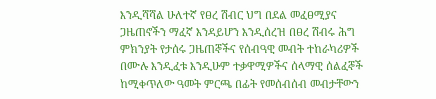እንዲሻሻል ሁለተኛ የፀረ ሽብር ህግ በደል መፈፀሚያና ጋዜጠኖችን ማፈኛ እንዳይሆን እንዲሰረዝ በፀረ ሽብሩ ሕግ ምክንያት የታሰሩ ጋዜጠኞችና የሰብዓዊ መብት ተከራካሪዎች በሙሉ እንዲፈቱ እንዲሁም ተቃዋሚዎችና ሰላማዊ ሰልፈኞች ከሚቀጥለው ዓመት ምርጫ በፊት የመሰብሰብ መብታቸውን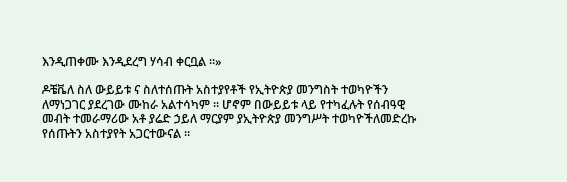እንዲጠቀሙ እንዲደረግ ሃሳብ ቀርቧል ።»

ዶቼቬለ ስለ ውይይቱ ና ስለተሰጡት አስተያየቶች የኢትዮጵያ መንግስት ተወካዮችን ለማነጋገር ያደረገው ሙከራ አልተሳካም ። ሆኖም በውይይቱ ላይ የተካፈሉት የሰብዓዊ መብት ተመራማሪው አቶ ያሬድ ኃይለ ማርያም ያኢትዮጵያ መንግሥት ተወካዮችለመድረኩ የሰጡትን አስተያየት አጋርተውናል ።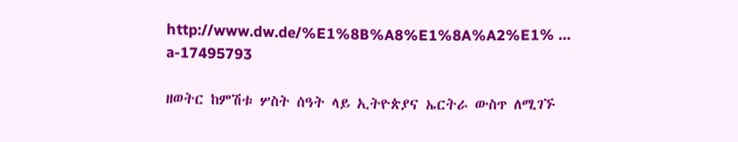http://www.dw.de/%E1%8B%A8%E1%8A%A2%E1% … a-17495793

ዘወትር ከምሽቱ ሦስት ሰዓት ላይ ኢትዮጵያና ኤርትራ ውስጥ ለሚገኙ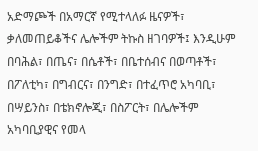አድማጮች በአማርኛ የሚተላለፉ ዜናዎች፣ ቃለመጠይቆችና ሌሎችም ትኩስ ዘገባዎች፤ እንዲሁም በባሕል፣ በጤና፣ በሴቶች፣ በቤተሰብና በወጣቶች፣ በፖለቲካ፣ በግብርና፣ በንግድ፣ በተፈጥሮ አካባቢ፣ በሣይንስ፣ በቴክኖሎጂ፣ በስፖርት፣ በሌሎችም አካባቢያዊና የመላ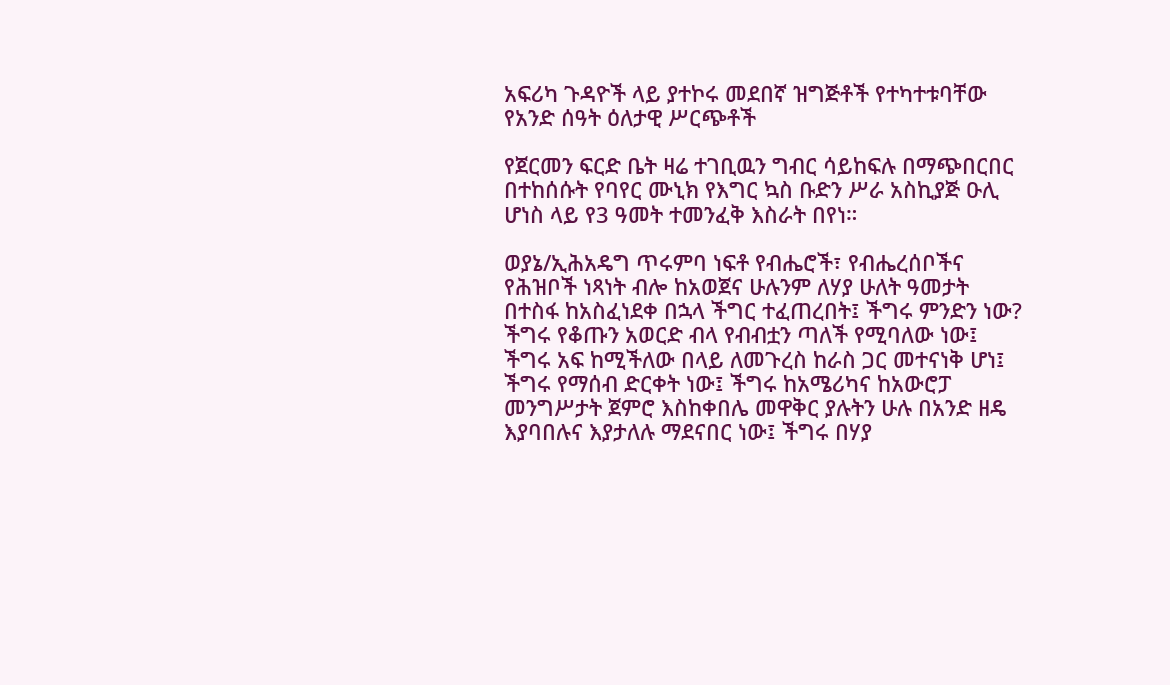አፍሪካ ጉዳዮች ላይ ያተኮሩ መደበኛ ዝግጅቶች የተካተቱባቸው የአንድ ሰዓት ዕለታዊ ሥርጭቶች

የጀርመን ፍርድ ቤት ዛሬ ተገቢዉን ግብር ሳይከፍሉ በማጭበርበር በተከሰሱት የባየር ሙኒክ የእግር ኳስ ቡድን ሥራ አስኪያጅ ዑሊ ሆነስ ላይ የ3 ዓመት ተመንፈቅ እስራት በየነ።

ወያኔ/ኢሕአዴግ ጥሩምባ ነፍቶ የብሔሮች፣ የብሔረሰቦችና የሕዝቦች ነጻነት ብሎ ከአወጀና ሁሉንም ለሃያ ሁለት ዓመታት በተስፋ ከአስፈነደቀ በኋላ ችግር ተፈጠረበት፤ ችግሩ ምንድን ነው? ችግሩ የቆጡን አወርድ ብላ የብብቷን ጣለች የሚባለው ነው፤ ችግሩ አፍ ከሚችለው በላይ ለመጉረስ ከራስ ጋር መተናነቅ ሆነ፤ ችግሩ የማሰብ ድርቀት ነው፤ ችግሩ ከአሜሪካና ከአውሮፓ መንግሥታት ጀምሮ እስከቀበሌ መዋቅር ያሉትን ሁሉ በአንድ ዘዴ እያባበሉና እያታለሉ ማደናበር ነው፤ ችግሩ በሃያ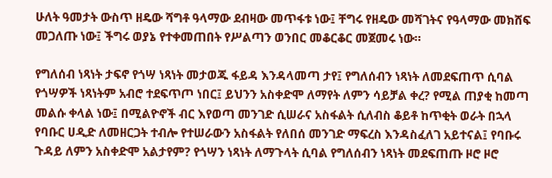ሁለት ዓመታት ውስጥ ዘዴው ሻግቶ ዓላማው ደብዛው መጥፋቱ ነው፤ ቸግሩ የዘዴው መሻገትና የዓላማው መክሸፍ መጋለጡ ነው፤ ችግሩ ወያኔ የተቀመጠበት የሥልጣን ወንበር መቆርቆር መጀመሩ ነው።

የግለሰብ ነጻነት ታፍኖ የጎሣ ነጻነት መታወጁ ፋይዳ እንዳላመጣ ታየ፤ የግለሰብን ነጻነት ለመደፍጠጥ ሲባል የጎሣዎች ነጻነትም አብሮ ተደፍጥጦ ነበር፤ ይህንን አስቀድሞ ለማየት ለምን ሳይቻል ቀረ? የሚል ጠያቂ ከመጣ መልሱ ቀላል ነው፤ በሚልዮኖች ብር እየወጣ መንገድ ሲሠራና አስፋልት ሲለብስ ቆይቶ ከጥቂት ወራት በኋላ የባቡር ሀዲድ ለመዘርጋት ተብሎ የተሠራውን አስፋልት የለበሰ መንገድ ማፍረስ እንዳስፈለገ አይተናል፤ የባቡሩ ጉዳይ ለምን አስቀድሞ አልታየም? የጎሣን ነጻነት ለማጉላት ሲባል የግለሰብን ነጻነት መደፍጠጡ ዞሮ ዞሮ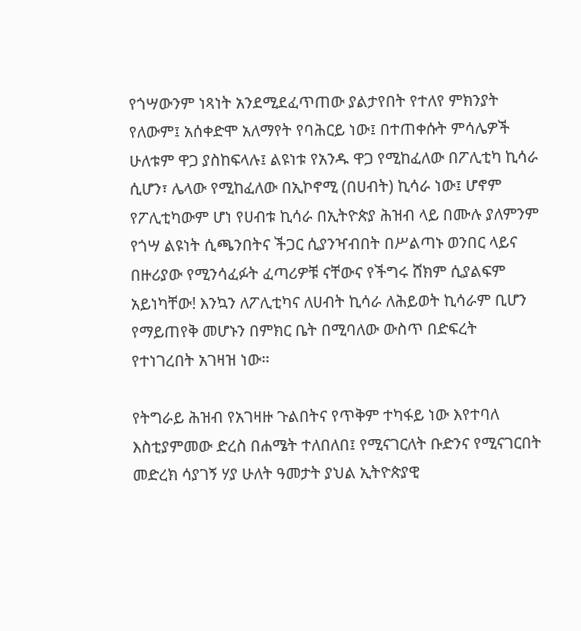የጎሣውንም ነጻነት አንደሚደፈጥጠው ያልታየበት የተለየ ምክንያት የለውም፤ አሰቀድሞ አለማየት የባሕርይ ነው፤ በተጠቀሱት ምሳሌዎች ሁለቱም ዋጋ ያስከፍላሉ፤ ልዩነቱ የአንዱ ዋጋ የሚከፈለው በፖሊቲካ ኪሳራ ሲሆን፣ ሌላው የሚከፈለው በኢኮኖሚ (በሀብት) ኪሳራ ነው፤ ሆኖም የፖሊቲካውም ሆነ የሀብቱ ኪሳራ በኢትዮጵያ ሕዝብ ላይ በሙሉ ያለምንም የጎሣ ልዩነት ሲጫንበትና ችጋር ሲያንዣብበት በሥልጣኑ ወንበር ላይና በዙሪያው የሚንሳፈፉት ፈጣሪዎቹ ናቸውና የችግሩ ሸክም ሲያልፍም አይነካቸው! እንኳን ለፖሊቲካና ለሀብት ኪሳራ ለሕይወት ኪሳራም ቢሆን የማይጠየቅ መሆኑን በምክር ቤት በሚባለው ውስጥ በድፍረት የተነገረበት አገዛዝ ነው።

የትግራይ ሕዝብ የአገዛዙ ጉልበትና የጥቅም ተካፋይ ነው እየተባለ እስቲያምመው ድረስ በሐሜት ተለበለበ፤ የሚናገርለት ቡድንና የሚናገርበት መድረክ ሳያገኝ ሃያ ሁለት ዓመታት ያህል ኢትዮጵያዊ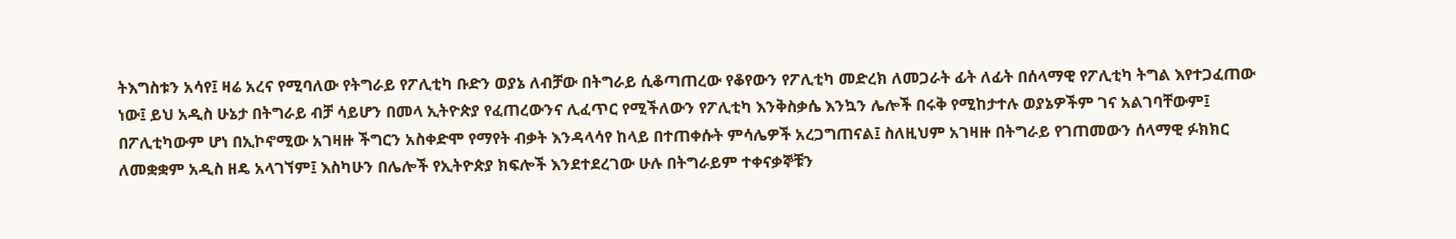ትእግስቱን አሳየ፤ ዛሬ አረና የሚባለው የትግራይ የፖሊቲካ ቡድን ወያኔ ለብቻው በትግራይ ሲቆጣጠረው የቆየውን የፖሊቲካ መድረክ ለመጋራት ፊት ለፊት በሰላማዊ የፖሊቲካ ትግል እየተጋፈጠው ነው፤ ይህ አዲስ ሁኔታ በትግራይ ብቻ ሳይሆን በመላ ኢትዮጵያ የፈጠረውንና ሊፈጥር የሚችለውን የፖሊቲካ እንቅስቃሴ እንኳን ሌሎች በሩቅ የሚከታተሉ ወያኔዎችም ገና አልገባቸውም፤ በፖሊቲካውም ሆነ በኢኮኖሚው አገዛዙ ችግርን አስቀድሞ የማየት ብቃት እንዳላሳየ ከላይ በተጠቀሱት ምሳሌዎች አረጋግጠናል፤ ስለዚህም አገዛዙ በትግራይ የገጠመውን ሰላማዊ ፉክክር ለመቋቋም አዲስ ዘዴ አላገኘም፤ እስካሁን በሌሎች የኢትዮጵያ ክፍሎች እንደተደረገው ሁሉ በትግራይም ተቀናቃኞቹን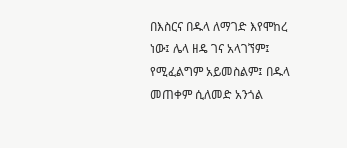በእስርና በዱላ ለማገድ እየሞከረ ነው፤ ሌላ ዘዴ ገና አላገኘም፤ የሚፈልግም አይመስልም፤ በዱላ መጠቀም ሲለመድ አንጎል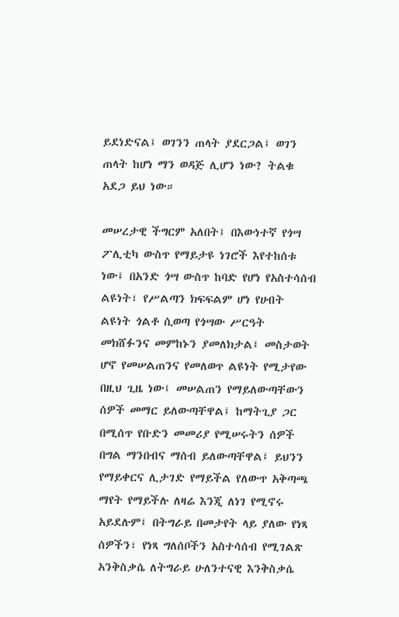ይደነድናል፤ ወገንን ጠላት ያደርጋል፤ ወገን ጠላት ከሆነ ማን ወዳጅ ሊሆን ነው? ትልቁ አደጋ ይህ ነው።

መሠረታዊ ችግርም አለበት፤ በእውነተኛ የጎሣ ፖሊቲካ ውስጥ የማይታዩ ነገሮች እየተከሰቱ ነው፤ በአንድ ጎሣ ውስጥ ከባድ የሆነ የአስተሳሰብ ልዩነት፣ የሥልጣን ክፍፍልም ሆነ የሀብት ልዩነት ጎልቶ ሲወጣ የጎሣው ሥርዓት መክሸፉንና መምከኑን ያመለክታል፤ መስታወት ሆኖ የመሠልጠንና የመለወጥ ልዩነት የሚታየው በዚህ ጊዜ ነው፤ መሠልጠን የማይለውጣቸውን ሰዎች መማር ይለውጣቸዋል፤ ከማትጊያ ጋር በሚሰጥ የቡድን መመሪያ የሚሠሩትን ሰዎች በግል ማንበብና ማሰብ ይለውጣቸዋል፤ ይህንን የማይቀርና ሊታገድ የማይችል የለውጥ አቅጣጫ ማየት የማይችሉ ለዛሬ እንጂ ለነገ የሚኖሩ አይደሉም፤ በትግራይ በመታየት ላይ ያለው የነጻ ሰዎችን፣ የነጻ ግለሰቦችን አስተሳሰብ የሚገልጽ አንቅስቃሴ ለትግራይ ሁለንተናዊ እንቅስቃሴ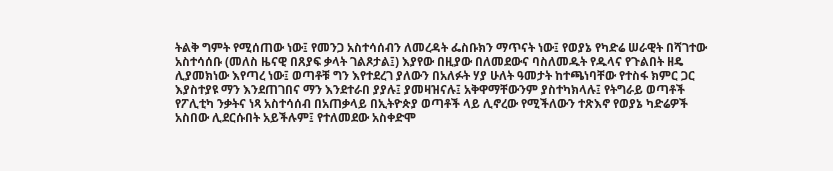ትልቅ ግምት የሚሰጠው ነው፤ የመንጋ አስተሳሰብን ለመረዳት ፌስቡክን ማጥናት ነው፤ የወያኔ የካድሬ ሠራዊት በሻገተው አስተሳሰቡ (መለስ ዜናዊ በጸያፍ ቃላት ገልጾታል፤) እያየው በዚያው በለመደውና ባስለመዱት የዱላና የጉልበት ዘዴ ሊያመክነው እየጣረ ነው፤ ወጣቶቹ ግን እየተደረገ ያለውን በአለፉት ሃያ ሁለት ዓመታት ከተጫነባቸው የተስፋ ክምር ጋር እያስተያዩ ማን እንደጠገበና ማን እንደተራበ ያያሉ፤ ያመዛዝናሉ፤ አቅዋማቸውንም ያስተካክላሉ፤ የትግራይ ወጣቶች የፖሊቲካ ንቃትና ነጻ አስተሳሰብ በአጠቃላይ በኢትዮጵያ ወጣቶች ላይ ሊኖረው የሚችለውን ተጽእኖ የወያኔ ካድሬዎች አስበው ሊደርሱበት አይችሉም፤ የተለመደው አስቀድሞ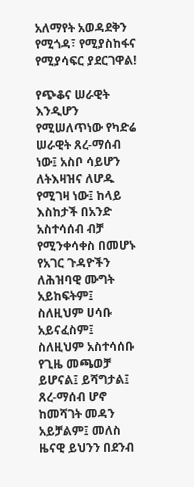አለማየት አወዳደቅን የሚጎዳ፣ የሚያስከፋና የሚያሳፍር ያደርገዋል!

የጭቆና ሠራዊት እንዲሆን የሚሠለጥነው የካድሬ ሠራዊት ጸረ-ማሰብ ነው፤ አስቦ ሳይሆን ለትእዛዝና ለሆዱ የሚገዛ ነው፤ ከላይ እስከታች በአንድ አስተሳሰብ ብቻ የሚንቀሳቀስ በመሆኑ የአገር ጉዳዮችን ለሕዝባዊ ሙግት አይከፍትም፤ ስለዚህም ሀሳቡ አይናፈስም፤ ስለዚህም አስተሳሰቡ የጊዜ መጫወቻ ይሆናል፤ ይሻግታል፤ ጸረ-ማሰብ ሆኖ ከመሻገት መዳን አይቻልም፤ መለስ ዜናዊ ይህንን በደንብ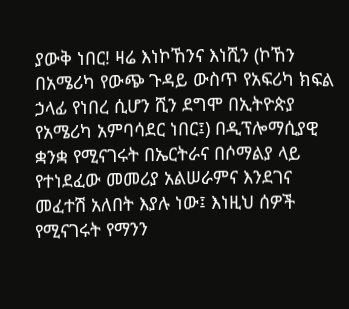ያውቅ ነበር! ዛሬ እነኮኸንና እነሺን (ኮኸን በአሜሪካ የውጭ ጉዳይ ውስጥ የአፍሪካ ክፍል ኃላፊ የነበረ ሲሆን ሺን ደግሞ በኢትዮጵያ የአሜሪካ አምባሳደር ነበር፤) በዲፕሎማሲያዊ ቋንቋ የሚናገሩት በኤርትራና በሶማልያ ላይ የተነደፈው መመሪያ አልሠራምና እንደገና መፈተሽ አለበት እያሉ ነው፤ እነዚህ ሰዎች የሚናገሩት የማንን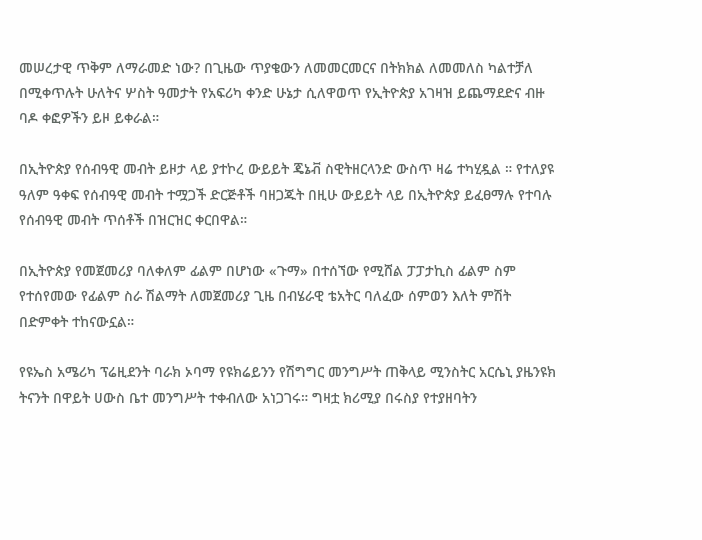መሠረታዊ ጥቅም ለማራመድ ነው? በጊዜው ጥያቄውን ለመመርመርና በትክክል ለመመለስ ካልተቻለ በሚቀጥሉት ሁለትና ሦስት ዓመታት የአፍሪካ ቀንድ ሁኔታ ሲለዋወጥ የኢትዮጵያ አገዛዝ ይጨማደድና ብዙ ባዶ ቀፎዎችን ይዞ ይቀራል።

በኢትዮጵያ የሰብዓዊ መብት ይዞታ ላይ ያተኮረ ውይይት ጄኔቭ ስዊትዘርላንድ ውስጥ ዛሬ ተካሂዷል ። የተለያዩ ዓለም ዓቀፍ የሰብዓዊ መብት ተሟጋች ድርጅቶች ባዘጋጁት በዚሁ ውይይት ላይ በኢትዮጵያ ይፈፀማሉ የተባሉ የሰብዓዊ መብት ጥሰቶች በዝርዝር ቀርበዋል።

በኢትዮጵያ የመጀመሪያ ባለቀለም ፊልም በሆነው «ጉማ» በተሰኘው የሚሸል ፓፓታኪስ ፊልም ስም የተሰየመው የፊልም ስራ ሽልማት ለመጀመሪያ ጊዜ በብሄራዊ ቴአትር ባለፈው ሰምወን እለት ምሽት በድምቀት ተከናውኗል።

የዩኤስ አሜሪካ ፕሬዚደንት ባራክ ኦባማ የዩክሬይንን የሽግግር መንግሥት ጠቅላይ ሚንስትር አርሴኒ ያዜንዩክ ትናንት በዋይት ሀውስ ቤተ መንግሥት ተቀብለው አነጋገሩ። ግዛቷ ክሪሚያ በሩስያ የተያዘባትን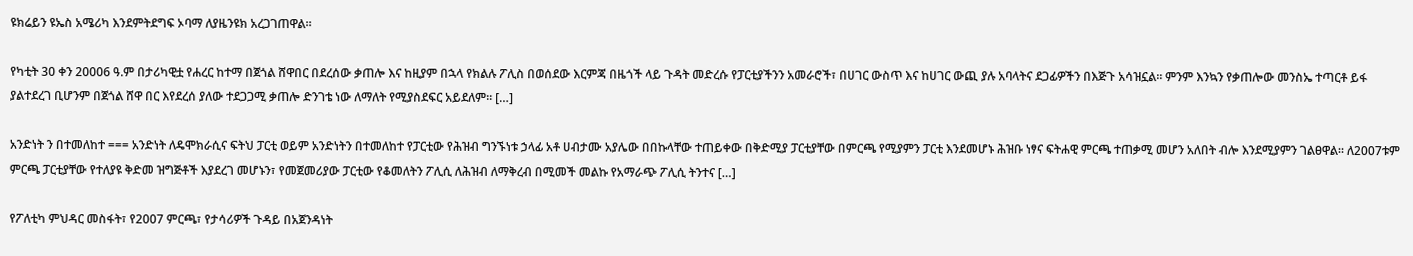ዩክሬይን ዩኤስ አሜሪካ እንደምትደግፍ ኦባማ ለያዜንዩክ አረጋገጠዋል።

የካቲት 30 ቀን 20006 ዓ.ም በታሪካዊቷ የሐረር ከተማ በጀጎል ሸዋበር በደረሰው ቃጠሎ እና ከዚያም በኋላ የክልሉ ፖሊስ በወሰደው እርምጃ በዜጎች ላይ ጉዳት መድረሱ የፓርቲያችንን አመራሮች፣ በሀገር ውስጥ እና ከሀገር ውጪ ያሉ አባላትና ደጋፊዎችን በእጅጉ አሳዝኗል፡፡ ምንም እንኳን የቃጠሎው መንስኤ ተጣርቶ ይፋ ያልተደረገ ቢሆንም በጀጎል ሸዋ በር እየደረሰ ያለው ተደጋጋሚ ቃጠሎ ድንገቴ ነው ለማለት የሚያስደፍር አይደለም፡፡ […]

አንድነት ን በተመለከተ === አንድነት ለዴሞክራሲና ፍትህ ፓርቲ ወይም አንድነትን በተመለከተ የፓርቲው የሕዝብ ግንኙነቱ ኃላፊ አቶ ሀብታሙ አያሌው በበኩላቸው ተጠይቀው በቅድሚያ ፓርቲያቸው በምርጫ የሚያምን ፓርቲ እንደመሆኑ ሕዝቡ ነፃና ፍትሐዊ ምርጫ ተጠቃሚ መሆን አለበት ብሎ እንደሚያምን ገልፀዋል። ለ2007ቱም ምርጫ ፓርቲያቸው የተለያዩ ቅድመ ዝግጅቶች እያደረገ መሆኑን፣ የመጀመሪያው ፓርቲው የቆመለትን ፖሊሲ ለሕዝብ ለማቅረብ በሚመች መልኩ የአማራጭ ፖሊሲ ትንተና […]

የፖለቲካ ምህዳር መስፋት፣ የ2007 ምርጫ፣ የታሳሪዎች ጉዳይ በአጀንዳነት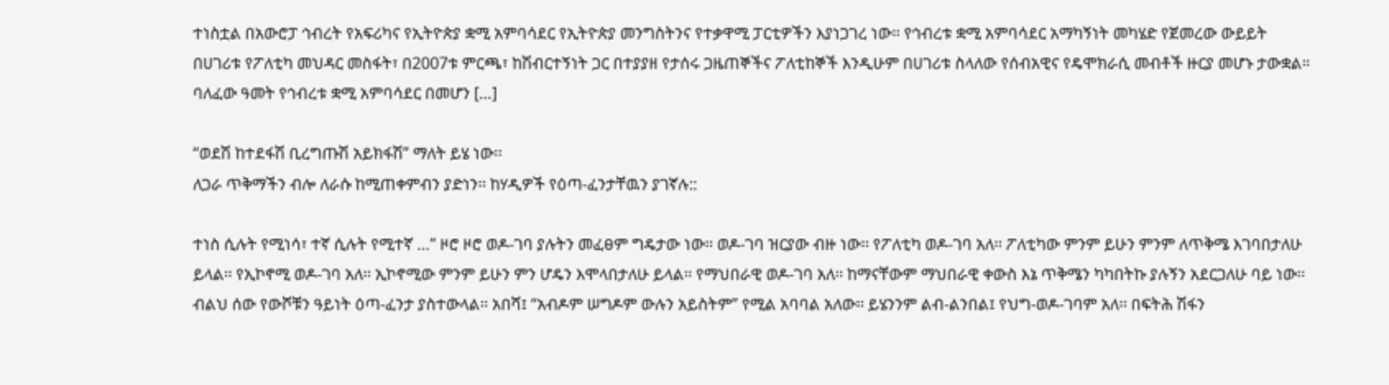ተነስቷል በአውሮፓ ኅብረት የአፍሪካና የኢትዮጵያ ቋሚ አምባሳደር የኢትዮጵያ መንግስትንና የተቃዋሚ ፓርቲዎችን እያነጋገረ ነው። የኅብረቱ ቋሚ አምባሳደር አማካኝነት መካሄድ የጀመረው ውይይት በሀገሪቱ የፖለቲካ መህዳር መስፋት፣ በ2007ቱ ምርጫ፣ ከሽብርተኝነት ጋር በተያያዘ የታሰሩ ጋዜጠኞችና ፖለቲከኞች እንዲሁም በሀገሪቱ ስላለው የሰብአዊና የዴሞክራሲ መብቶች ዙርያ መሆኑ ታውቋል። ባለፈው ዓመት የኅብረቱ ቋሚ አምባሳደር በመሆን […]

“ወደሽ ከተደፋሽ ቢረግጡሽ አይክፋሽ” ማለት ይሄ ነው፡፡
ለጋራ ጥቅማችን ብሎ ለራሱ ከሚጠቀምብን ያድነን፡፡ ከሃዲዎች የዕጣ-ፈንታቸዉን ያገኛሉ::

ተነስ ሲሉት የሚነሳ፣ ተኛ ሲሉት የሚተኛ …” ዞሮ ዞሮ ወዶ-ገባ ያሉትን መፈፀም ግዴታው ነው፡፡ ወዶ-ገባ ዝርያው ብዙ ነው፡፡ የፖለቲካ ወዶ-ገባ አለ፡፡ ፖለቲካው ምንም ይሁን ምንም ለጥቅሜ እገባበታለሁ ይላል፡፡ የኢኮኖሚ ወዶ-ገባ አለ፡፡ ኢኮኖሚው ምንም ይሁን ምን ሆዴን እሞላበታለሁ ይላል፡፡ የማህበራዊ ወዶ-ገባ አለ፡፡ ከማናቸውም ማህበራዊ ቀውስ እኔ ጥቅሜን ካካበትኩ ያሉኝን አደርጋለሁ ባይ ነው፡፡ ብልህ ሰው የውሾቹን ዓይነት ዕጣ-ፈንታ ያስተውላል፡፡ አበሻ፤ “አብዶም ሠግዶም ውሉን አይስትም” የሚል አባባል አለው፡፡ ይሄንንም ልብ-ልንበል፤ የህግ-ወዶ-ገባም አለ፡፡ በፍትሕ ሽፋን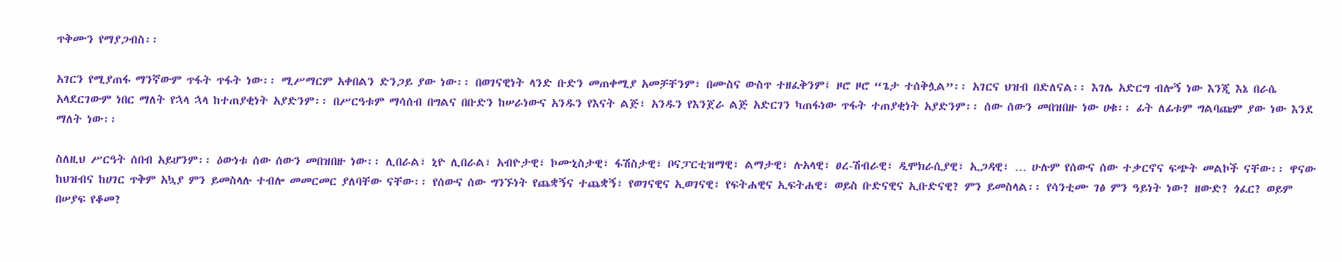ጥቅሙን የማያጋብስ፡፡

አገርን የሚያጠፋ ማንኛውም ጥፋት ጥፋት ነው፡፡ ሚሥማርም አቀበልን ድንጋይ ያው ነው፡፡ በወገናዊነት ላንድ ቡድን መጠቀሚያ አመቻቸንም፣ በሙስና ውስጥ ተዘፈቅንም፤ ዞሮ ዞሮ “ጌታ ተሰቅሏል”፡፡ አገርና ህዝብ በድለናል፡፡ እገሌ አድርግ ብሎኝ ነው እንጂ እኔ በራሴ አላደርገውም ነበር ማለት የኋላ ኋላ ከተጠያቂነት አያድንም፡፡ በሥርዓቱም ማሳሰብ በግልና በቡድን ከሠራነውና አንዱን የእናት ልጅ፣ አንዱን የእንጀራ ልጅ አድርገን ካጠፋነው ጥፋት ተጠያቂነት አያድንም፡፡ ሰው ሰውን መበዝበዙ ነው ሀቁ፡፡ ፊት ለፊቱም ግልባጩም ያው ነው እንደ ማለት ነው፡፡

ስለዚህ ሥርዓት ሰበብ አይሆንም፡፡ ዕውነቱ ሰው ሰውን መበዝበዙ ነው፡፡ ሊበራል፣ ኒዮ ሊበራል፣ አብዮታዊ፣ ኮሙኒስታዊ፣ ፋሽስታዊ፣ ቦናፓርቲዝማዊ፣ ልማታዊ፣ ሉአላዊ፣ ፀረ-ሽብራዊ፣ ዲሞክራሲያዊ፣ ኢጋዳዊ፣ … ሁሉም የሰውና ሰው ተቃርኖና ፍጭት መልኮች ናቸው፡፡ ዋናው ከህዝብና ከሀገር ጥቅም አኳያ ምን ይመስላሉ ተብሎ መመርመር ያለባቸው ናቸው፡፡ የሰውና ሰው ግንኙነት የጨቋኝና ተጨቋኝ፣ የወገናዊና ኢወገናዊ፣ የፍትሐዊና ኢፍትሐዊ፣ ወይስ ቡድናዊና ኢቡድናዊ? ምን ይመስላል፡፡ የሳንቲሙ ገፅ ምን ዓይነት ነው? ዘውድ? ጎፈር? ወይም በሠያፍ የቆመ?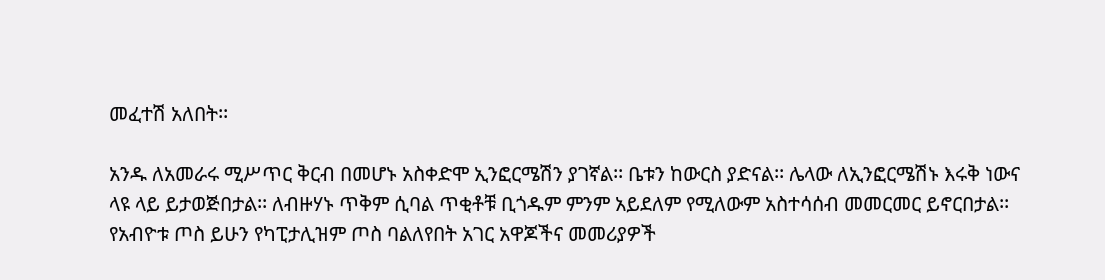መፈተሽ አለበት፡፡

አንዱ ለአመራሩ ሚሥጥር ቅርብ በመሆኑ አስቀድሞ ኢንፎርሜሽን ያገኛል፡፡ ቤቱን ከውርስ ያድናል፡፡ ሌላው ለኢንፎርሜሽኑ እሩቅ ነውና ላዩ ላይ ይታወጅበታል፡፡ ለብዙሃኑ ጥቅም ሲባል ጥቂቶቹ ቢጎዱም ምንም አይደለም የሚለውም አስተሳሰብ መመርመር ይኖርበታል፡፡ የአብዮቱ ጦስ ይሁን የካፒታሊዝም ጦስ ባልለየበት አገር አዋጆችና መመሪያዎች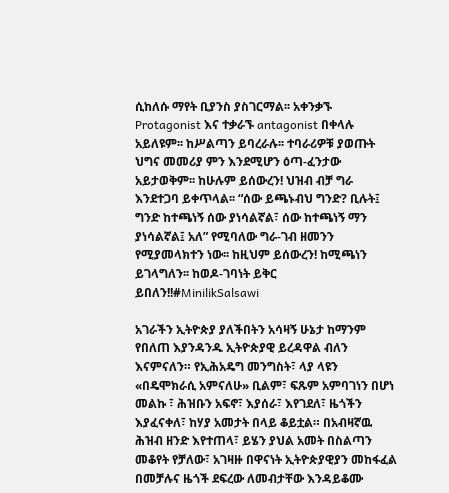ሲከለሱ ማየት ቢያንስ ያስገርማል፡፡ አቀንቃኙ Protagonist እና ተቃራኙ antagonist በቀላሉ አይለዩም፡፡ ከሥልጣን ይባረራሉ፡፡ ተባራሪዎቹ ያወጡት ህግና መመሪያ ምን እንደሚሆን ዕጣ-ፈንታው አይታወቅም፡፡ ከሁሉም ይሰውረን! ህዝብ ብቻ ግራ እንደተጋባ ይቀጥላል፡፡ “ሰው ይጫኑብህ ግንድ? ቢሉት፤ ግንድ ከተጫነኝ ሰው ያነሳልኛል፣ ሰው ከተጫነኝ ማን ያነሳልኛል፤ አለ” የሚባለው ግራ-ገብ ዘመንን የሚያመላክተን ነው፡፡ ከዚህም ይሰውረን! ከሚጫነን ይገላግለን፡፡ ከወዶ-ገባነት ይቅር ይበለን!!#MinilikSalsawi

አገራችን ኢትዮጵያ ያለችበትን አሳዛኝ ሁኔታ ከማንም የበለጠ እያንዳንዱ ኢትዮጵያዊ ይረዳዋል ብለን እናምናለን። የኢሕአዴግ መንግስት፣ ላያ ላዩን «በዴሞክራሲ አምናለሁ» ቢልም፣ ፍጹም አምባገነን በሆነ መልኩ ፣ ሕዝቡን አፍኖ፣ እያሰራ፣ እየገደለ፣ ዜጎችን እያፈናቀለ፣ ከሃያ አመታት በላይ ቆይቷል። በአብዛኛዉ ሕዝብ ዘንድ እየተጠላ፣ ይሄን ያህል አመት በስልጣን መቆየት የቻለው፣ አገዛዙ በዋናነት ኢትዮጵያዊያን መከፋፈል በመቻሉና ዜጎች ደፍረው ለመብታቸው እንዳይቆሙ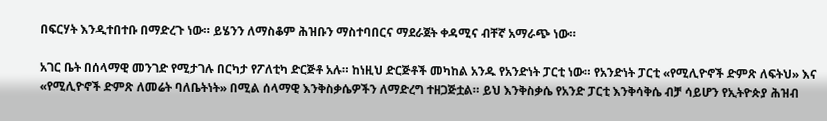በፍርሃት እንዲተበተቡ በማድረጉ ነው። ይሄንን ለማስቆም ሕዝቡን ማስተባበርና ማደራጀት ቀዳሚና ብቸኛ አማራጭ ነው።

አገር ቤት በሰላማዊ መንገድ የሚታገሉ በርካታ የፖለቲካ ድርጅቶ አሉ። ከነዚህ ድርጅቶች መካከል አንዱ የአንድነት ፓርቲ ነው። የአንድነት ፓርቲ «የሚሊዮኖች ድምጽ ለፍትህ» እና «የሚሊዮኖች ድምጽ ለመሬት ባለቤትነት» በሚል ሰላማዊ እንቅስቃሴዎችን ለማድረግ ተዘጋጅቷል። ይህ እንቅስቃሴ የአንድ ፓርቲ እንቅሳቅሴ ብቻ ሳይሆን የኢትዮጵያ ሕዝብ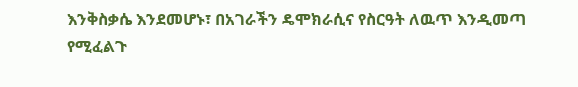እንቅስቃሴ እንደመሆኑ፣ በአገራችን ዴሞክራሲና የስርዓት ለዉጥ እንዲመጣ የሚፈልጉ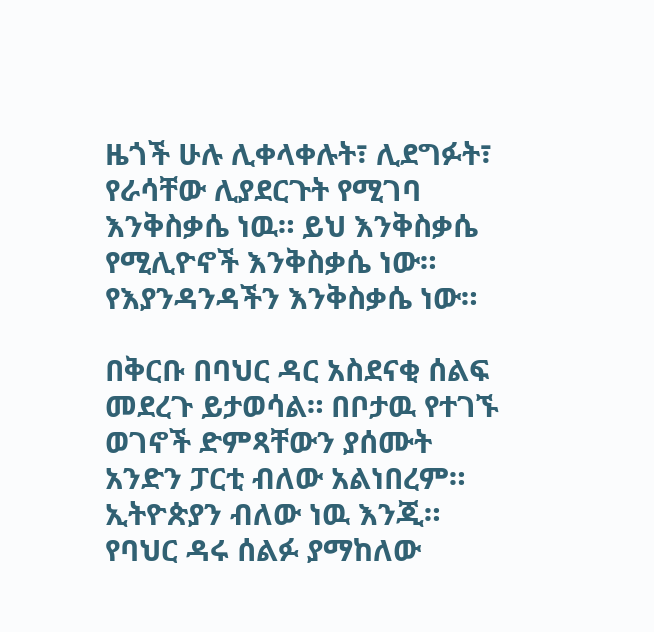ዜጎች ሁሉ ሊቀላቀሉት፣ ሊደግፉት፣ የራሳቸው ሊያደርጉት የሚገባ እንቅስቃሴ ነዉ። ይህ እንቅስቃሴ የሚሊዮኖች እንቅስቃሴ ነው። የእያንዳንዳችን እንቅስቃሴ ነው።

በቅርቡ በባህር ዳር አስደናቂ ሰልፍ መደረጉ ይታወሳል። በቦታዉ የተገኙ ወገኖች ድምጻቸውን ያሰሙት አንድን ፓርቲ ብለው አልነበረም። ኢትዮጵያን ብለው ነዉ እንጂ። የባህር ዳሩ ሰልፉ ያማከለው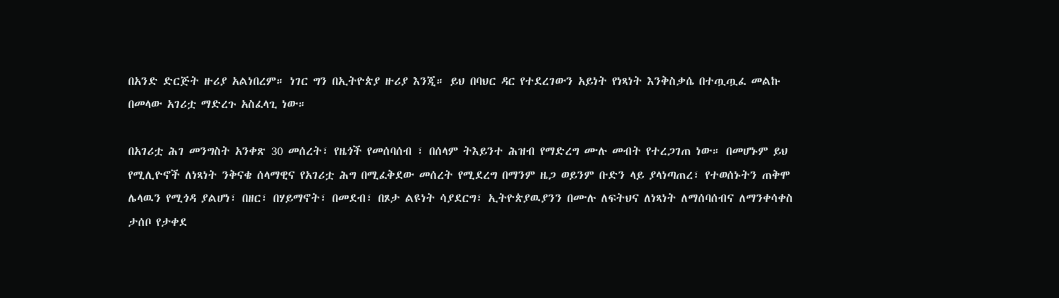በአንድ ድርጅት ዙሪያ አልነበረም። ነገር ግን በኢትዮጵያ ዙሪያ እንጂ። ይህ በባህር ዳር የተደረገውን አይነት የነጻነት እንቅስቃሴ በተጧጧፈ መልኩ በመላው አገሪቷ ማድረጉ አስፈላጊ ነው።

በአገሪቷ ሕገ መንግስት አንቀጽ 30 መሰረት፣ የዜጎች የመሰባሰብ ፣ በሰላም ትእይንተ ሕዝብ የማድረግ ሙሉ መብት የተረጋገጠ ነው። በመሆኑም ይህ የሚሊዮኖች ለነጻነት ንቅናቄ ሰላማዊና የአገሪቷ ሕግ በሚፈቅደው መሰረት የሚደረግ በማንም ዜጋ ወይንም ቡድን ላይ ያላነጣጠረ፣ የተወሰኑትን ጠቅሞ ሌላዉን የሚጎዳ ያልሆነ፣ በዘር፣ በሃይማኖት፣ በመደብ፣ በጾታ ልዩነት ሳያደርግ፣ ኢትዮጵያዉያንን በሙሉ ለፍትህና ለነጻነት ለማሰባሰብና ለማንቀሳቀስ ታሰቦ የታቀደ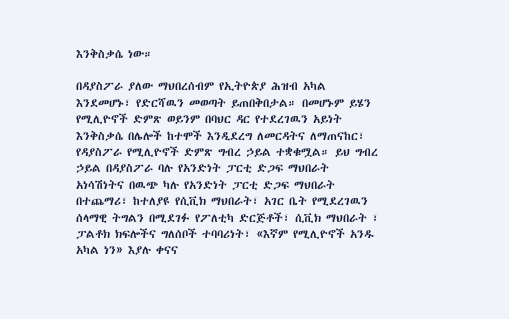እንቅስቃሴ ነው።

በዳያስፖራ ያለው ማህበረሰብም የኢትዮጵያ ሕዝብ አካል እንደመሆኑ፣ የድርሻዉን መወጣት ይጠበቅበታል። በመሆኑም ይሄን የሚሊዮኖች ድምጽ ወይንም በባህር ዳር የተደረገዉን አይነት እንቅስቃሴ በሌሎች ከተሞች እንዲደረግ ለመርዳትና ለማጠናከር፣ የዳያስፖራ የሚሊዮኖች ድምጽ ግብረ ኃይል ተቋቁሟል። ይህ ግብረ ኃይል በዳያስፖራ ባሉ የአንድነት ፓርቲ ድጋፍ ማህበራት አነሳሽነትና በዉጭ ካሉ የአንድነት ፓርቲ ድጋፍ ማህበራት በተጨማሪ፣ ከተለያዩ የሲቪክ ማህበራት፣ አገር ቤት የሚደረገዉን ሰላማዊ ትግልን በሚደገፉ የፖለቲካ ድርጅቶች፣ ሲቪክ ማህበራት ፣ ፓልቶክ ክፍሎችና ግለሰቦች ተባባሪነት፣ «እኛም የሚሊዮኖች አንዱ አካል ነን» እያሉ ቀናና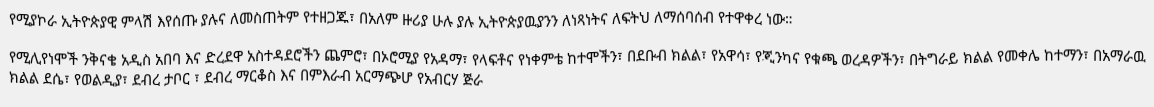የሚያኮራ ኢትዮጵያዊ ምላሽ እየሰጡ ያሉና ለመስጠትም የተዘጋጁ፣ በአለም ዙሪያ ሁሉ ያሉ ኢትዮጵያዉያንን ለነጻነትና ለፍትህ ለማሰባሰብ የተዋቀረ ነው።

የሚሊየነሞች ንቅናቄ አዲስ አበባ እና ድረደዋ አስተዳደሮችን ጨምሮ፣ በኦሮሚያ የአዳማ፣ የላፍቶና የነቀምቴ ከተሞችን፣ በደቡብ ክልል፣ የአዋሳ፣ የጂንካና የቁጫ ወረዳዎችን፣ በትግራይ ክልል የመቀሌ ከተማን፣ በአማራዉ ክልል ደሴ፣ የወልዲያ፣ ደብረ ታቦር ፣ ደብረ ማርቆስ እና በምእራብ አርማጭሆ የአብርሃ ጅራ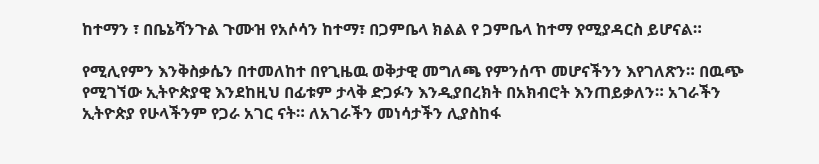ከተማን ፣ በቤኔሻንጉል ጉሙዝ የአሶሳን ከተማ፣ በጋምቤላ ክልል የ ጋምቤላ ከተማ የሚያዳርስ ይሆናል።

የሚሊየምን እንቅስቃሴን በተመለከተ በየጊዜዉ ወቅታዊ መግለጫ የምንሰጥ መሆናችንን እየገለጽን። በዉጭ የሚገኘው ኢትዮጵያዊ እንደከዚህ በፊቱም ታላቅ ድጋፉን እንዲያበረክት በአክብሮት እንጠይቃለን። አገራችን ኢትዮጵያ የሁላችንም የጋራ አገር ናት። ለአገራችን መነሳታችን ሊያስከፋ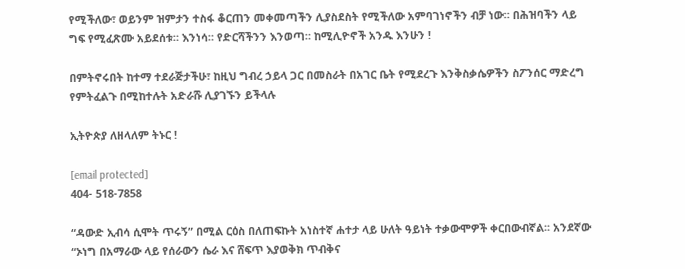የሚችለው፣ ወይንም ዝምታን ተስፋ ቆርጠን መቀመጣችን ሊያስደስት የሚችለው አምባገነኖችን ብቻ ነው። በሕዝባችን ላይ ግፍ የሚፈጽሙ አይደሰቱ። እንነሳ። የድርሻችንን እንወጣ። ከሚሊዮኖች አንዱ እንሁን !

በምትኖሩበት ከተማ ተደራጅታችሁ፣ ከዚህ ግብረ ኃይላ ጋር በመስራት በአገር ቤት የሚደረጉ እንቅስቃሴዎችን ስፖንሰር ማድረግ የምትፈልጉ በሚከተሉት አድራሹ ሊያገኙን ይችላሉ

ኢትዮጵያ ለዘላለም ትኑር !

[email protected]
404- 518-7858

“ዳውድ ኢብሳ ሲሞት ጥሩኝ” በሚል ርዕስ በለጠፍኩት አነስተኛ ሐተታ ላይ ሁለት ዓይነት ተቃውሞዎች ቀርበውብኛል፡፡ አንደኛው “ኦነግ በአማራው ላይ የሰራውን ሴራ እና ሸፍጥ እያወቅክ ጥብቅና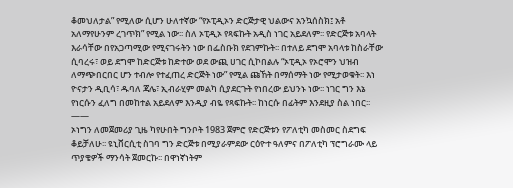ቆመህለታል” የሚለው ሲሆን ሁለተኛው “የኦፒዲኦን ድርጅታዊ ህልውና አንኳሰስክ፤ አቶ አለማየሁንም ረገጥክ” የሚል ነው፡፡ ስለ ኦፒዲኦ የጻፍኩት አዲስ ነገር አይደለም፡፡ የድርጅቱ አባላት እራሳቸው በየአጋጣሚው የሚናገሩትን ነው በፌስቡክ የደገምኩት፡፡ በተለይ ደግሞ አባላቱ ከስራቸው ሲባረሩ፣ ወይ ደግሞ ከድርጅቱ ከድተው ወደ ውጪ ሀገር ሲኮበልሉ “ኦፒዲኦ የኦሮሞን ህዝብ ለማጭበርበር ሆን ተብሎ የተፈጠረ ድርጅት ነው” የሚል ጩኸት በማሰማት ነው የሚታወቁት፡፡ እነ ዮናታን ዲቢሳ፣ ዱባለ ጃሌ፣ ኢብራሂም መልካ ሲያደርጉት የነበረው ይህንኑ ነው፡፡ ነገር ግን እኔ የነርሱን ፈለግ በመከተል አይደለም እንዲያ ብዬ የጻፍኩት፡፡ ከነርሱ በፊትም እንደዚያ ስል ነበር፡፡
——
ኦነግን ለመጀመሪያ ጊዜ ካየሁበት ግንቦት 1983 ጀምሮ የድርጅቱን የፖለቲካ መስመር ስደግፍ ቆይቻለሁ፡፡ ዩኒቨርሲቲ ስገባ ግን ድርጅቱ በሚያራምደው ርዕዮተ ዓለምና በፖለቲካ ፕሮግራሙ ላይ ጥያቄዎች ማንሳት ጀመርኩ፡፡ በዋነኛነትም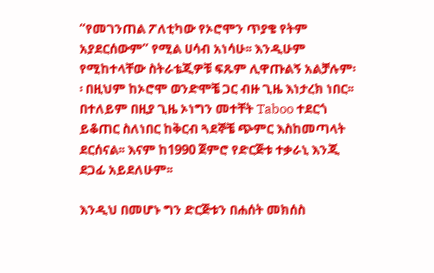“የመገንጠል ፖለቲካው የኦሮሞን ጥያቄ የትም አያደርሰውም” የሚል ሀሳብ አነሳሁ፡፡ እንዲሁም የሚከተላቸው ስትራቴጂዎቹ ፍጹም ሊዋጡልኝ አልቻሉም፡፡ በዚህም ከኦሮሞ ወንድሞቼ ጋር ብዙ ጊዜ እነታረክ ነበር፡፡ በተለይም በዚያ ጊዜ ኦነግን መተቸት Taboo ተደርጎ ይቆጠር ስለነበር ከቅርብ ጓደኞቼ ጭምር እስከመጣላት ደርሰናል፡፡ እናም ከ1990 ጀምሮ የድርጅቱ ተቃራኒ እንጂ ደጋፊ አይደለሁም፡፡

እንዲህ በመሆኑ ግን ድርጅቱን በሐሰት መክሰስ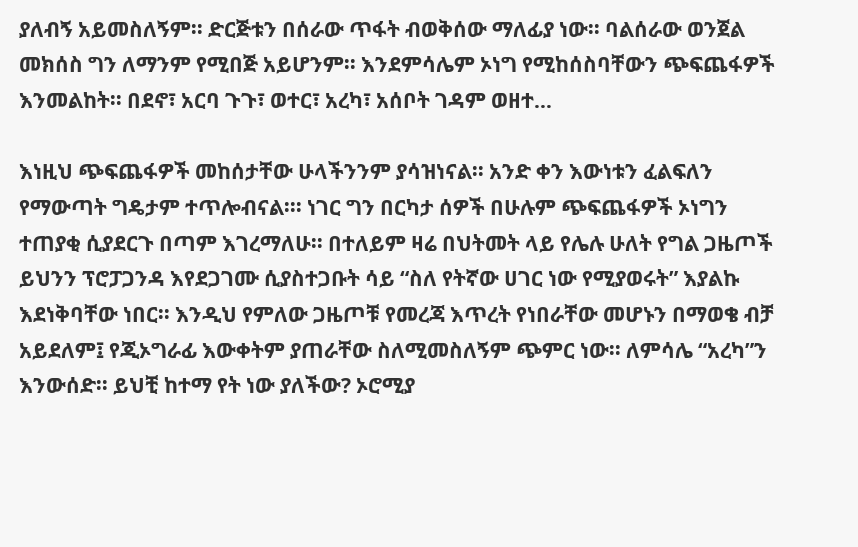ያለብኝ አይመስለኝም፡፡ ድርጅቱን በሰራው ጥፋት ብወቅሰው ማለፊያ ነው፡፡ ባልሰራው ወንጀል መክሰስ ግን ለማንም የሚበጅ አይሆንም፡፡ እንደምሳሌም ኦነግ የሚከሰስባቸውን ጭፍጨፋዎች እንመልከት፡፡ በደኖ፣ አርባ ጉጉ፣ ወተር፣ አረካ፣ አሰቦት ገዳም ወዘተ…

እነዚህ ጭፍጨፋዎች መከሰታቸው ሁላችንንም ያሳዝነናል፡፡ አንድ ቀን እውነቱን ፈልፍለን የማውጣት ግዴታም ተጥሎብናል፡፡፡ ነገር ግን በርካታ ሰዎች በሁሉም ጭፍጨፋዎች ኦነግን ተጠያቂ ሲያደርጉ በጣም እገረማለሁ፡፡ በተለይም ዛሬ በህትመት ላይ የሌሉ ሁለት የግል ጋዜጦች ይህንን ፕሮፓጋንዳ እየደጋገሙ ሲያስተጋቡት ሳይ “ስለ የትኛው ሀገር ነው የሚያወሩት” እያልኩ እደነቅባቸው ነበር፡፡ እንዲህ የምለው ጋዜጦቹ የመረጃ እጥረት የነበራቸው መሆኑን በማወቄ ብቻ አይደለም፤ የጂኦግራፊ እውቀትም ያጠራቸው ስለሚመስለኝም ጭምር ነው፡፡ ለምሳሌ “አረካ”ን እንውሰድ፡፡ ይህቺ ከተማ የት ነው ያለችው? ኦሮሚያ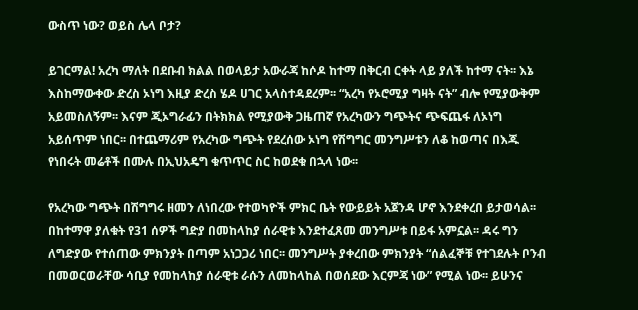ውስጥ ነው? ወይስ ሌላ ቦታ?

ይገርማል! አረካ ማለት በደቡብ ክልል በወላይታ አውራጃ ከሶዶ ከተማ በቅርብ ርቀት ላይ ያለች ከተማ ናት፡፡ እኔ እስከማውቀው ድረስ ኦነግ እዚያ ድረስ ሄዶ ሀገር አላስተዳደረም፡፡ “አረካ የኦሮሚያ ግዛት ናት” ብሎ የሚያውቅም አይመስለኝም፡፡ እናም ጂኦግራፊን በትክክል የሚያውቅ ጋዜጠኛ የአረካውን ግጭትና ጭፍጨፋ ለኦነግ አይሰጥም ነበር፡፡ በተጨማሪም የአረካው ግጭት የደረሰው ኦነግ የሽግግር መንግሥቱን ለቆ ከወጣና በእጁ የነበሩት መሬቶች በሙሉ በኢህአዴግ ቁጥጥር ስር ከወደቁ በኋላ ነው፡፡

የአረካው ግጭት በሽግግሩ ዘመን ለነበረው የተወካዮች ምክር ቤት የውይይት አጀንዳ ሆኖ እንደቀረበ ይታወሳል፡፡ በከተማዋ ያለቁት የ31 ሰዎች ግድያ በመከላከያ ሰራዊቱ እንደተፈጸመ መንግሥቱ በይፋ አምኗል፡፡ ዳሩ ግን ለግድያው የተሰጠው ምክንያት በጣም አነጋጋሪ ነበር፡፡ መንግሥት ያቀረበው ምክንያት “ሰልፈኞቹ የተገደሉት ቦንብ በመወርወራቸው ሳቢያ የመከላከያ ሰራዊቱ ራሱን ለመከላከል በወሰደው እርምጃ ነው” የሚል ነው፡፡ ይሁንና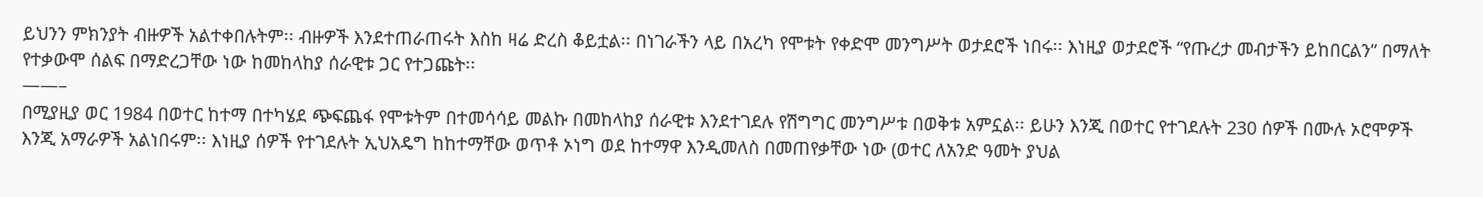ይህንን ምክንያት ብዙዎች አልተቀበሉትም፡፡ ብዙዎች እንደተጠራጠሩት እስከ ዛሬ ድረስ ቆይቷል፡፡ በነገራችን ላይ በአረካ የሞቱት የቀድሞ መንግሥት ወታደሮች ነበሩ፡፡ እነዚያ ወታደሮች “የጡረታ መብታችን ይከበርልን” በማለት የተቃውሞ ሰልፍ በማድረጋቸው ነው ከመከላከያ ሰራዊቱ ጋር የተጋጩት፡፡
——–
በሚያዚያ ወር 1984 በወተር ከተማ በተካሄደ ጭፍጨፋ የሞቱትም በተመሳሳይ መልኩ በመከላከያ ሰራዊቱ እንደተገደሉ የሽግግር መንግሥቱ በወቅቱ አምኗል፡፡ ይሁን እንጂ በወተር የተገደሉት 230 ሰዎች በሙሉ ኦሮሞዎች እንጂ አማራዎች አልነበሩም፡፡ እነዚያ ሰዎች የተገደሉት ኢህአዴግ ከከተማቸው ወጥቶ ኦነግ ወደ ከተማዋ እንዲመለስ በመጠየቃቸው ነው (ወተር ለአንድ ዓመት ያህል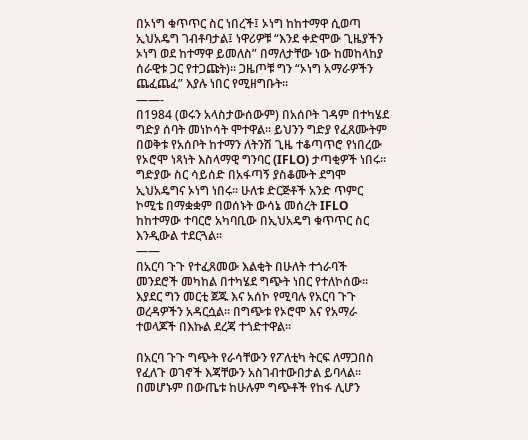በኦነግ ቁጥጥር ስር ነበረች፤ ኦነግ ከከተማዋ ሲወጣ ኢህአዴግ ገብቶባታል፤ ነዋሪዎቹ “እንደ ቀድሞው ጊዜያችን ኦነግ ወደ ከተማዋ ይመለስ” በማለታቸው ነው ከመከላከያ ሰራዊቱ ጋር የተጋጩት)፡፡ ጋዜጦቹ ግን “ኦነግ አማራዎችን ጨፈጨፈ” እያሉ ነበር የሚዘግቡት፡፡
——-
በ1984 (ወሩን አላስታውሰውም) በአሰቦት ገዳም በተካሄደ ግድያ ሰባት መነኮሳት ሞተዋል፡፡ ይህንን ግድያ የፈጸሙትም በወቅቱ የአሰቦት ከተማን ለትንሽ ጊዜ ተቆጣጥሮ የነበረው የኦሮሞ ነጻነት እስላማዊ ግንባር (IFLO) ታጣቂዎች ነበሩ፡፡ ግድያው ስር ሳይሰድ በአፋጣኝ ያስቆሙት ደግሞ ኢህአዴግና ኦነግ ነበሩ፡፡ ሁለቱ ድርጅቶች አንድ ጥምር ኮሚቴ በማቋቋም በወሰኑት ውሳኔ መሰረት IFLO ከከተማው ተባርሮ አካባቢው በኢህአዴግ ቁጥጥር ስር እንዲውል ተደርጓል፡፡
——
በአርባ ጉጉ የተፈጸመው እልቂት በሁለት ተጎራባች መንደሮች መካከል በተካሄደ ግጭት ነበር የተለኮሰው፡፡ እያደር ግን መርቲ ጀጁ እና አሰኮ የሚባሉ የአርባ ጉጉ ወረዳዎችን አዳርሷል፡፡ በግጭቱ የኦሮሞ እና የአማራ ተወላጆች በእኩል ደረጃ ተጎድተዋል፡፡

በአርባ ጉጉ ግጭት የራሳቸውን የፖለቲካ ትርፍ ለማጋበስ የፈለጉ ወገኖች እጃቸውን አስገብተውበታል ይባላል፡፡ በመሆኑም በውጤቱ ከሁሉም ግጭቶች የከፋ ሊሆን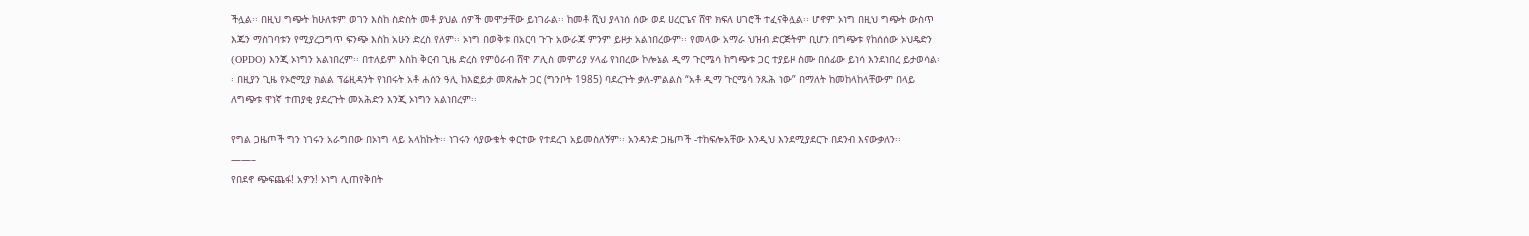ችሏል፡፡ በዚህ ግጭት ከሁለቱም ወገን እስከ ስድስት መቶ ያህል ሰዎች መሞታቸው ይነገራል፡፡ ከመቶ ሺህ ያላነሰ ሰው ወደ ሀረርጌና ሸዋ ክፍለ ሀገሮች ተፈናቅሏል፡፡ ሆኖም ኦነግ በዚህ ግጭት ውስጥ እጁን ማስገባቱን የሚያረጋግጥ ፍንጭ እስከ አሁን ድረስ የለም፡፡ ኦነግ በወቅቱ በአርባ ጉጉ አውራጃ ምንም ይዞታ አልነበረውም፡፡ የመላው አማራ ህዝብ ድርጅትም ቢሆን በግጭቱ የከሰሰው ኦህዴድን (OPDO) እንጂ ኦነግን አልነበረም፡፡ በተለይም እስከ ቅርብ ጊዜ ድረስ የምዕራብ ሸዋ ፖሊስ መምሪያ ሃላፊ የነበረው ኮሎኔል ዲማ ጉርሜሳ ከግጭቱ ጋር ተያይዞ ስሙ በሰፊው ይነሳ እንደነበረ ይታወሳል፡፡ በዚያን ጊዜ የኦሮሚያ ክልል ፕሬዚዳንት የነበሩት አቶ ሐሰን ዓሊ ከእፎይታ መጽሔት ጋር (ግንቦት 1985) ባደረጉት ቃለ-ምልልስ “አቶ ዲማ ጉርሜሳ ንጹሕ ነው” በማለት ከመከላከላቸውም በላይ ለግጭቱ ዋነኛ ተጠያቂ ያደረጉት መአሕድን እንጂ ኦነግን አልነበረም፡፡

የግል ጋዜጦች ግን ነገሩን አራግበው በኦነግ ላይ አላከኩት፡፡ ነገሩን ሳያውቁት ቀርተው የተደረገ አይመስለኝም፡፡ አንዳንድ ጋዜጦች -ተከፍሎአቸው እንዲህ እንደሚያደርጉ በደንብ እናውቃለን፡፡
——–
የበደኖ ጭፍጨፋ! አዎን! ኦነግ ሊጠየቅበት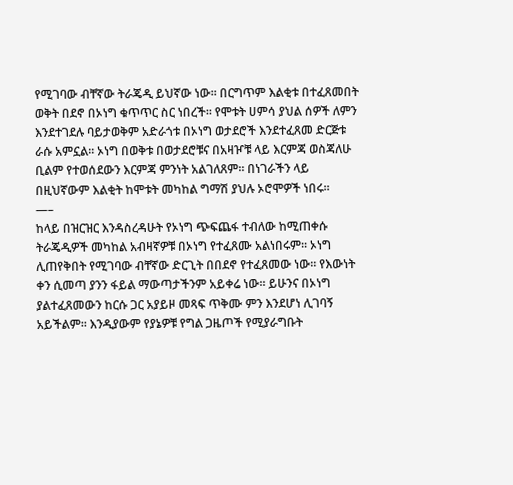የሚገባው ብቸኛው ትራጄዲ ይህኛው ነው፡፡ በርግጥም እልቂቱ በተፈጸመበት ወቅት በደኖ በኦነግ ቁጥጥር ስር ነበረች፡፡ የሞቱት ሀምሳ ያህል ሰዎች ለምን እንደተገደሉ ባይታወቅም አድራጎቱ በኦነግ ወታደሮች እንደተፈጸመ ድርጅቱ ራሱ አምኗል፡፡ ኦነግ በወቅቱ በወታደሮቹና በአዛዦቹ ላይ እርምጃ ወስጃለሁ ቢልም የተወሰደውን እርምጃ ምንነት አልገለጸም፡፡ በነገራችን ላይ በዚህኛውም እልቂት ከሞቱት መካከል ግማሽ ያህሉ ኦሮሞዎች ነበሩ፡፡
—–
ከላይ በዝርዝር እንዳስረዳሁት የኦነግ ጭፍጨፋ ተብለው ከሚጠቀሱ ትራጄዲዎች መካከል አብዛኛዎቹ በኦነግ የተፈጸሙ አልነበሩም፡፡ ኦነግ ሊጠየቅበት የሚገባው ብቸኛው ድርጊት በበደኖ የተፈጸመው ነው፡፡ የእውነት ቀን ሲመጣ ያንን ፋይል ማውጣታችንም አይቀሬ ነው፡፡ ይሁንና በኦነግ ያልተፈጸመውን ከርሱ ጋር አያይዞ መጻፍ ጥቅሙ ምን እንደሆነ ሊገባኝ አይችልም፡፡ እንዲያውም የያኔዎቹ የግል ጋዜጦች የሚያራግቡት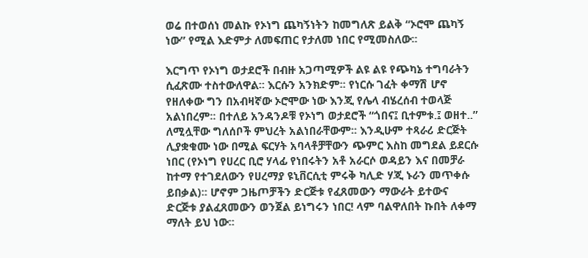ወሬ በተወሰነ መልኩ የኦነግ ጨካኝነትን ከመግለጽ ይልቅ “ኦሮሞ ጨካኝ ነው” የሚል እድምታ ለመፍጠር የታለመ ነበር የሚመስለው፡፡

እርግጥ የኦነግ ወታደሮች በብዙ አጋጣሚዎች ልዩ ልዩ የጭካኔ ተግባራትን ሲፈጽሙ ተስተውለዋል፡፡ እርሱን አንክድም፡፡ የነርሱ ገፈት ቀማሽ ሆኖ የዘለቀው ግን በአብዛኛው ኦሮሞው ነው እንጂ የሌላ ብሄረሰብ ተወላጅ አልነበረም፡፡ በተለይ አንዳንዶቹ የኦነግ ወታደሮች “ጎበና፤ ቢተምቱ.፤ ወዘተ..” ለሚሏቸው ግለሰቦች ምህረት አልነበራቸውም፡፡ እንዲሁም ተጻራሪ ድርጅት ሊያቋቁሙ ነው በሚል ፍርሃት አባላቶቻቸውን ጭምር እስከ መግደል ይደርሱ ነበር (የኦነግ የሀረር ቢሮ ሃላፊ የነበሩትን አቶ አራርሶ ወዳይን እና በመቻራ ከተማ የተገደለውን የሀረማያ ዩኒቨርሲቲ ምሩቅ ካሊድ ሃጂ ኑራን መጥቀሱ ይበቃል)፡፡ ሆኖም ጋዜጦቻችን ድርጅቱ የፈጸመውን ማውራት ይተውና ድርጅቱ ያልፈጸመውን ወንጀል ይነግሩን ነበር! ላም ባልዋለበት ኩበት ለቀማ ማለት ይህ ነው፡፡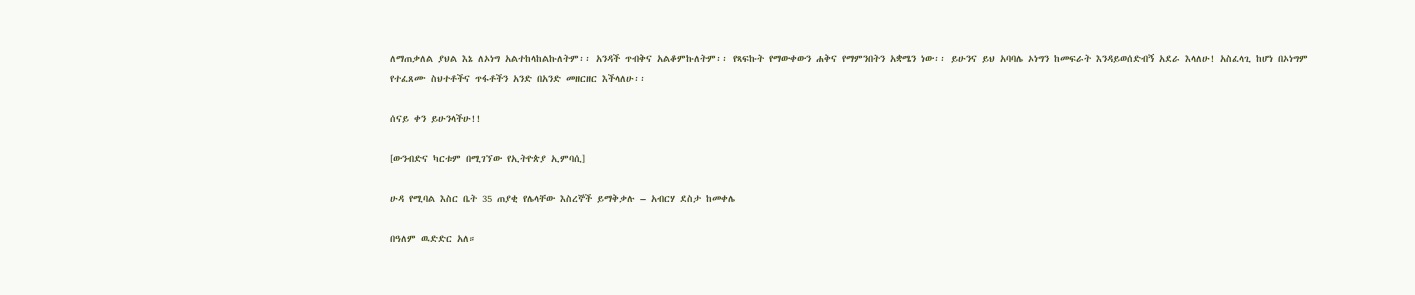ለማጠቃለል ያህል እኔ ለኦነግ አልተከላከልኩለትም፡፡ አንዳች ጥብቅና አልቆምኩለትም፡፡ የጻፍኩት የማውቀውን ሐቅና የማምንበትን አቋሜን ነው፡፡ ይሁንና ይህ አባባሌ ኦነግን ከመፍራት እንዳይወሰድብኝ አደራ እላለሁ! አስፈላጊ ከሆነ በኦነግም የተፈጸሙ ስህተቶችና ጥፋቶችን አንድ በአንድ መዘርዘር እችላለሁ፡፡

ሰናይ ቀን ይሁንላችሁ!!

[ውንብድና ካርቱም በሚገኘው የኢትዮጵያ ኢምባሲ]

ሁዳ የሚባል እስር ቤት 35 ጠያቂ የሌላቸው እስረኞች ይማቅቃሉ – አብርሃ ደስታ ከመቀሌ

በዓለም ዉድድር አለ።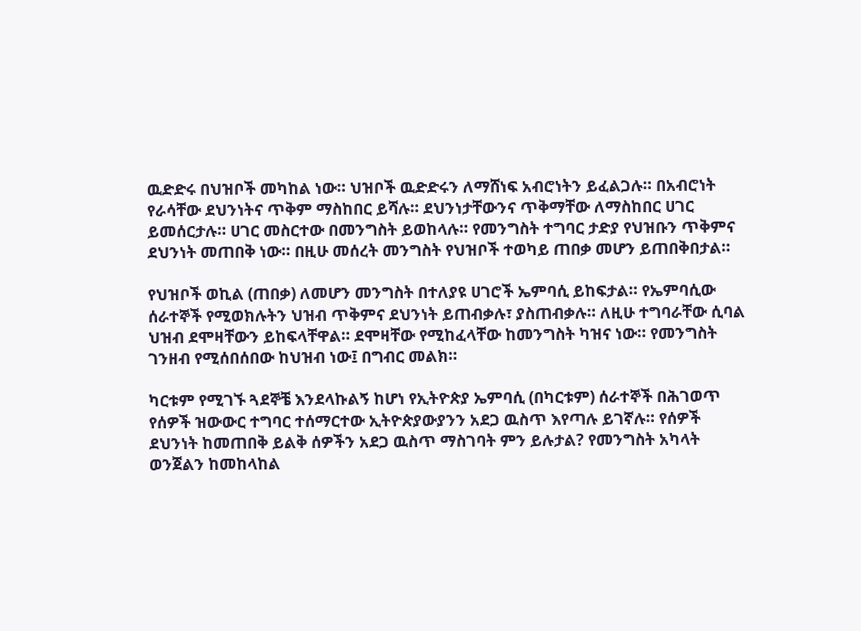ዉድድሩ በህዝቦች መካከል ነው። ህዝቦች ዉድድሩን ለማሸነፍ አብሮነትን ይፈልጋሉ። በአብሮነት የራሳቸው ደህንነትና ጥቅም ማስከበር ይሻሉ። ደህንነታቸውንና ጥቅማቸው ለማስከበር ሀገር ይመሰርታሉ። ሀገር መስርተው በመንግስት ይወከላሉ። የመንግስት ተግባር ታድያ የህዝቡን ጥቅምና ደህንነት መጠበቅ ነው። በዚሁ መሰረት መንግስት የህዝቦች ተወካይ ጠበቃ መሆን ይጠበቅበታል።

የህዝቦች ወኪል (ጠበቃ) ለመሆን መንግስት በተለያዩ ሀገሮች ኤምባሲ ይከፍታል። የኤምባሲው ሰራተኞች የሚወክሉትን ህዝብ ጥቅምና ደህንነት ይጠብቃሉ፣ ያስጠብቃሉ። ለዚሁ ተግባራቸው ሲባል ህዝብ ደሞዛቸውን ይከፍላቸዋል። ደሞዛቸው የሚከፈላቸው ከመንግስት ካዝና ነው። የመንግስት ገንዘብ የሚሰበሰበው ከህዝብ ነው፤ በግብር መልክ።

ካርቱም የሚገኙ ጓደኞቼ እንደላኩልኝ ከሆነ የኢትዮጵያ ኤምባሲ (በካርቱም) ሰራተኞች በሕገወጥ የሰዎች ዝውውር ተግባር ተሰማርተው ኢትዮጵያውያንን አደጋ ዉስጥ እየጣሉ ይገኛሉ። የሰዎች ደህንነት ከመጠበቅ ይልቅ ሰዎችን አደጋ ዉስጥ ማስገባት ምን ይሉታል? የመንግስት አካላት ወንጀልን ከመከላከል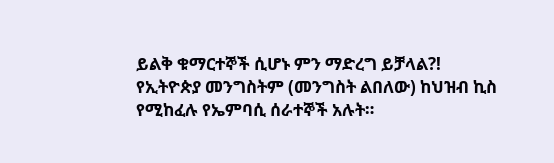ይልቅ ቁማርተኞች ሲሆኑ ምን ማድረግ ይቻላል?!
የኢትዮጵያ መንግስትም (መንግስት ልበለው) ከህዝብ ኪስ የሚከፈሉ የኤምባሲ ሰራተኞች አሉት።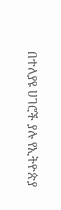በተለያዩ ሀገሮች ያሉ የኢትዮጵያ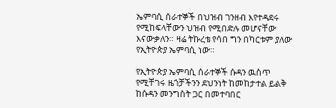ኤምባሲ ሰራተኞች በህዝብ ገንዘብ እየተዳደሩ የሚከፍላቸውን ህዝብ የሚበድሉ መሆናቸው እናውቃለን። ዛሬ ትኩረቴ የሳበ ግን በካርቱም ያለው የኢትዮጵያ ኤምባሲ ነው።

የኢትዮጵያ ኤምባሲ ሰራተኞች ሱዳን ዉስጥ የሚቸገሩ ዜጎቻችንን ደህንነት ከመከታተል ይልቅ ከሱዳን መንግስት ጋር በመተባበር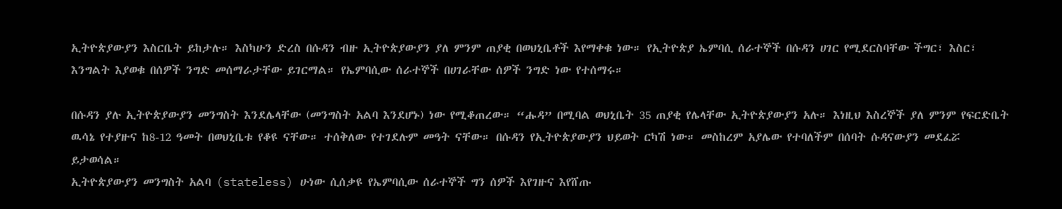ኢትዮጵያውያን እስርቤት ይከታሉ። እስካሁን ድረስ በሱዳን ብዙ ኢትዮጵያውያን ያለ ምንም ጠያቂ በወህኒቤቶች እየማቀቁ ነው። የኢትዮጵያ ኤምባሲ ሰራተኞች በሱዳን ሀገር የሚደርስባቸው ችግር፣ እስር፣ እንግልት እያወቁ በሰዎች ንግድ መሰማራታቸው ይገርማል። የኤምባሲው ሰራተኞች በሀገራቸው ሰዎች ንግድ ነው የተሰማሩ።

በሱዳን ያሉ ኢትዮጵያውያን መንግስት እንደሌላቸው (መንግስት አልባ እንደሆኑ) ነው የሚቆጠረው። “ሑዳ” በሚባል ወህኒቤት 35 ጠያቂ የሌላቸው ኢትዮጵያውያን አሉ። እነዚህ እስረኞች ያለ ምንም የፍርድቤት ዉሳኔ የተያዙና ከ8-12 ዓመት በወህኒቤቱ የቆዩ ናቸው። ተሰቅለው የተገደሉም መዓት ናቸው። በሱዳን የኢትዮጵያውያን ህይወት ርካሽ ነው። መስከረም አያሌው የተባለችም በሰባት ሱዳናውያን መደፈሯ ይታወሳል።
ኢትዮጵያውያን መንግስት አልባ (stateless) ሁነው ሲሰቃዩ የኤምባሲው ሰራተኞች ግን ሰዎች እየገዙና እየሸጡ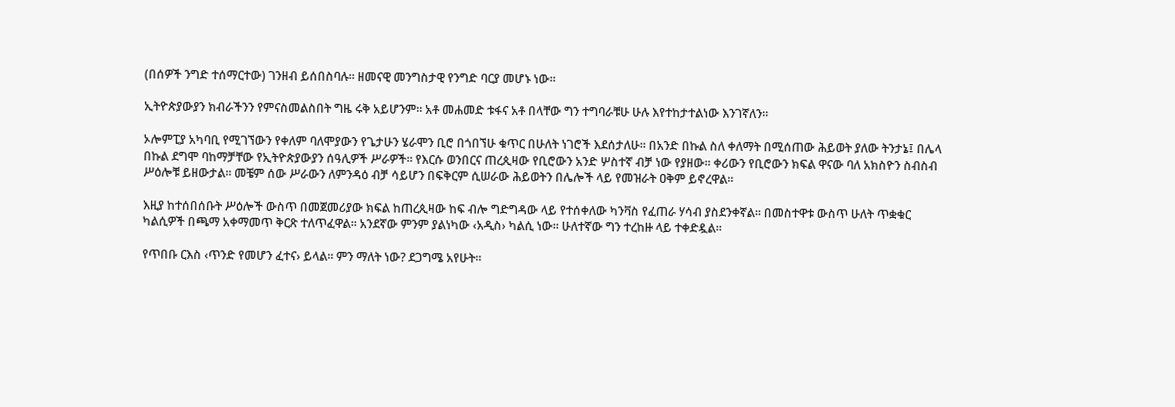(በሰዎች ንግድ ተሰማርተው) ገንዘብ ይሰበስባሉ። ዘመናዊ መንግስታዊ የንግድ ባርያ መሆኑ ነው።

ኢትዮጵያውያን ክብራችንን የምናስመልስበት ግዜ ሩቅ አይሆንም። አቶ መሐመድ ቱፋና አቶ በላቸው ግን ተግባራቹሁ ሁሉ እየተከታተልነው እንገኛለን።

ኦሎምፒያ አካባቢ የሚገኘውን የቀለም ባለሞያውን የጌታሁን ሄራሞን ቢሮ በጎበኘሁ ቁጥር በሁለት ነገሮች እደሰታለሁ፡፡ በአንድ በኩል ስለ ቀለማት በሚሰጠው ሕይወት ያለው ትንታኔ፤ በሌላ በኩል ደግሞ ባከማቻቸው የኢትዮጵያውያን ሰዓሊዎች ሥራዎች፡፡ የእርሱ ወንበርና ጠረጲዛው የቢሮውን አንድ ሦስተኛ ብቻ ነው የያዘው፡፡ ቀሪውን የቢሮውን ክፍል ዋናው ባለ አክስዮን ስብስብ ሥዕሎቹ ይዘውታል፡፡ መቼም ሰው ሥራውን ለምንዳዕ ብቻ ሳይሆን በፍቅርም ሲሠራው ሕይወትን በሌሎች ላይ የመዝራት ዐቅም ይኖረዋል፡፡

እዚያ ከተሰበሰቡት ሥዕሎች ውስጥ በመጀመሪያው ክፍል ከጠረጲዛው ከፍ ብሎ ግድግዳው ላይ የተሰቀለው ካንቫስ የፈጠራ ሃሳብ ያስደንቀኛል፡፡ በመስተዋቱ ውስጥ ሁለት ጥቋቁር ካልሲዎች በጫማ አቀማመጥ ቅርጽ ተለጥፈዋል፡፡ አንደኛው ምንም ያልነካው ‹አዲስ› ካልሲ ነው፡፡ ሁለተኛው ግን ተረከዙ ላይ ተቀድዷል፡፡

የጥበቡ ርእስ ‹ጥንድ የመሆን ፈተና› ይላል፡፡ ምን ማለት ነው? ደጋግሜ አየሁት፡፡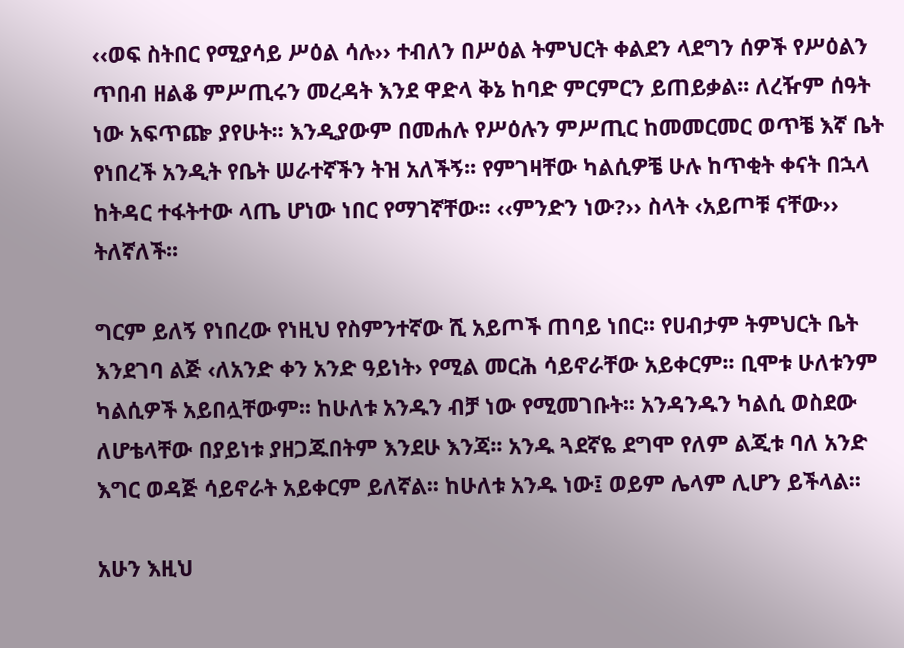‹‹ወፍ ስትበር የሚያሳይ ሥዕል ሳሉ›› ተብለን በሥዕል ትምህርት ቀልደን ላደግን ሰዎች የሥዕልን ጥበብ ዘልቆ ምሥጢሩን መረዳት እንደ ዋድላ ቅኔ ከባድ ምርምርን ይጠይቃል፡፡ ለረዥም ሰዓት ነው አፍጥጬ ያየሁት፡፡ እንዲያውም በመሐሉ የሥዕሉን ምሥጢር ከመመርመር ወጥቼ እኛ ቤት የነበረች አንዲት የቤት ሠራተኛችን ትዝ አለችኝ፡፡ የምገዛቸው ካልሲዎቼ ሁሉ ከጥቂት ቀናት በኋላ ከትዳር ተፋትተው ላጤ ሆነው ነበር የማገኛቸው፡፡ ‹‹ምንድን ነው?›› ስላት ‹አይጦቹ ናቸው›› ትለኛለች፡፡

ግርም ይለኝ የነበረው የነዚህ የስምንተኛው ሺ አይጦች ጠባይ ነበር፡፡ የሀብታም ትምህርት ቤት እንደገባ ልጅ ‹ለአንድ ቀን አንድ ዓይነት› የሚል መርሕ ሳይኖራቸው አይቀርም፡፡ ቢሞቱ ሁለቱንም ካልሲዎች አይበሏቸውም፡፡ ከሁለቱ አንዱን ብቻ ነው የሚመገቡት፡፡ አንዳንዱን ካልሲ ወስደው ለሆቴላቸው በያይነቱ ያዘጋጁበትም እንደሁ እንጃ፡፡ አንዱ ጓደኛዬ ደግሞ የለም ልጂቱ ባለ አንድ እግር ወዳጅ ሳይኖራት አይቀርም ይለኛል፡፡ ከሁለቱ አንዱ ነው፤ ወይም ሌላም ሊሆን ይችላል፡፡

አሁን እዚህ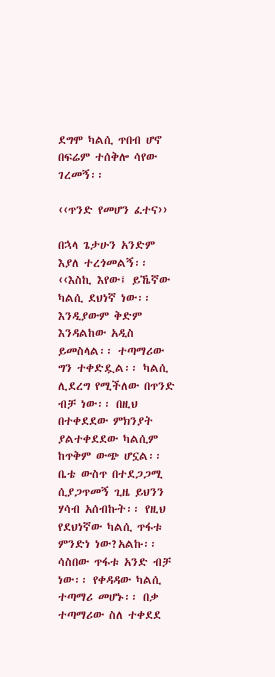ደግሞ ካልሲ ጥበብ ሆኖ በፍሬም ተሰቅሎ ሳየው ገረመኝ፡፡

‹‹ጥንድ የመሆን ፈተና››

በኋላ ጌታሁን አንድም እያለ ተረጎመልኝ፡፡ ‹‹እስኪ እየው፤ ይኼኛው ካልሲ ደህነኛ ነው፡፡ እንዲያውም ቅድም እንዳልከው አዲስ ይመስላል፡፡ ተጣማሪው ግን ተቀድዷል፡፡ ካልሲ ሊደረግ የሚችለው በጥንድ ብቻ ነው፡፡ በዚህ በተቀደደው ምክንያት ያልተቀደደው ካልሲም ከጥቅም ውጭ ሆኗል፡፡ ቤቴ ውስጥ በተደጋጋሚ ሲያጋጥመኝ ጊዜ ይህንን ሃሳብ አሰብኩት፡፡ የዚህ የደህነኛው ካልሲ ጥፋቱ ምንድነ ነው?አልኩ፡፡ ሳስበው ጥፋቱ አንድ ብቻ ነው፡፡ የቀዳዳው ካልሲ ተጣማሪ መሆኑ፡፡ በቃ ተጣማሪው ስለ ተቀደደ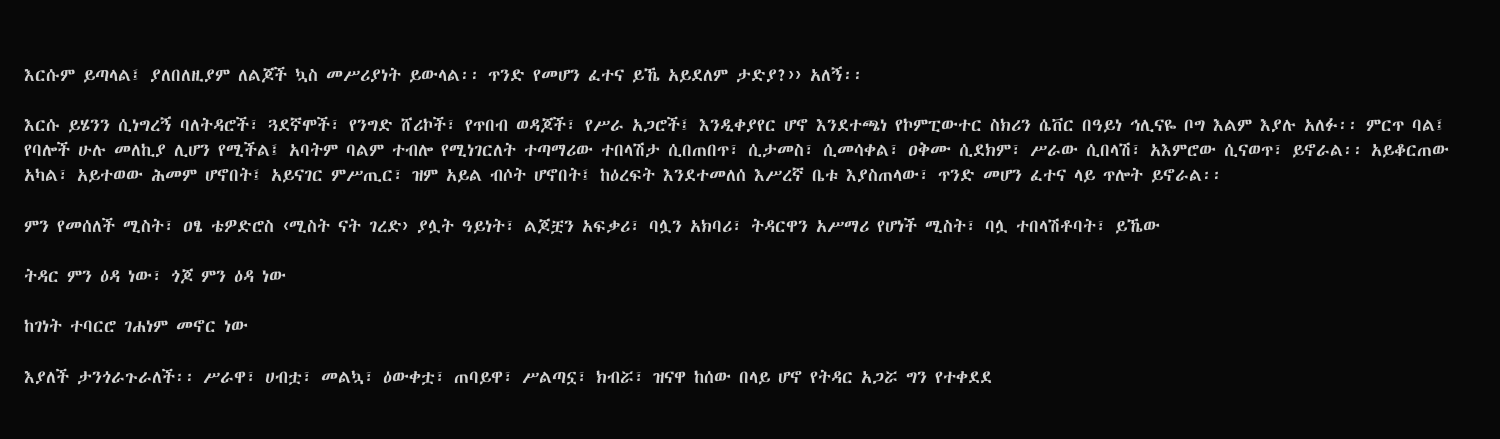እርሱም ይጣላል፤ ያለበለዚያም ለልጆች ኳስ መሥሪያነት ይውላል፡፡ ጥንድ የመሆን ፈተና ይኼ አይደለም ታድያ?›› አለኝ፡፡

እርሱ ይሄንን ሲነግረኝ ባለትዳሮች፣ ጓደኛሞች፣ የንግድ ሸሪኮች፣ የጥበብ ወዳጆች፣ የሥራ አጋሮች፤ እንዲቀያየር ሆኖ እንደተጫነ የኮምፒውተር ስክሪን ሴቨር በዓይነ ኅሊናዬ ቦግ እልም እያሉ አለፉ፡፡ ምርጥ ባል፤ የባሎች ሁሉ መለኪያ ሊሆን የሚችል፤ አባትም ባልም ተብሎ የሚነገርለት ተጣማሪው ተበላሽታ ሲበጠበጥ፣ ሲታመስ፣ ሲመሳቀል፣ ዐቅሙ ሲደክም፣ ሥራው ሲበላሽ፣ አእምሮው ሲናወጥ፣ ይኖራል፡፡ አይቆርጠው አካል፣ አይተወው ሕመም ሆኖበት፤ አይናገር ምሥጢር፣ ዝም አይል ብሶት ሆኖበት፤ ከዕረፍት እንደተመለሰ እሥረኛ ቤቱ እያስጠላው፣ ጥንድ መሆን ፈተና ላይ ጥሎት ይኖራል፡፡

ምን የመሰለች ሚስት፣ ዐፄ ቴዎድሮስ ‹ሚስት ናት ገረድ› ያሏት ዓይነት፣ ልጆቿን አፍቃሪ፣ ባሏን አክባሪ፣ ትዳርዋን አሥማሪ የሆነች ሚስት፣ ባሏ ተበላሽቶባት፣ ይኼው

ትዳር ምን ዕዳ ነው፣ ጎጆ ምን ዕዳ ነው

ከገነት ተባርሮ ገሐነም መኖር ነው

እያለች ታንጎራጉራለች፡፡ ሥራዋ፣ ሀብቷ፣ መልኳ፣ ዕውቀቷ፣ ጠባይዋ፣ ሥልጣኗ፣ ክብሯ፣ ዝናዋ ከሰው በላይ ሆኖ የትዳር አጋሯ ግን የተቀደደ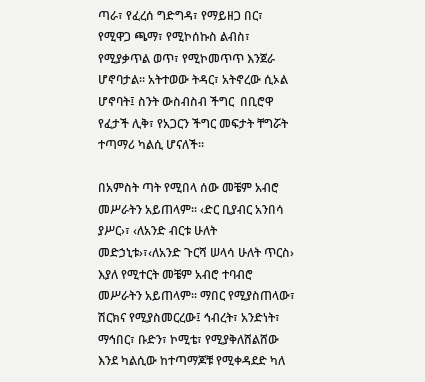ጣራ፣ የፈረሰ ግድግዳ፣ የማይዘጋ በር፣ የሚዋጋ ጫማ፣ የሚኮሰኩስ ልብስ፣ የሚያቃጥል ወጥ፣ የሚኮመጥጥ እንጀራ ሆኖባታል፡፡ አትተወው ትዳር፣ አትኖረው ሲኦል ሆኖባት፤ ስንት ውስብስብ ችግር  በቢሮዋ የፈታች ሊቅ፣ የአጋርን ችግር መፍታት ቸግሯት ተጣማሪ ካልሲ ሆናለች፡፡

በአምስት ጣት የሚበላ ሰው መቼም አብሮ መሥራትን አይጠላም፡፡ ‹ድር ቢያብር አንበሳ ያሥር›፣ ‹ለአንድ ብርቱ ሁለት መድኃኒቱ›፣‹ለአንድ ጉርሻ ሠላሳ ሁለት ጥርስ› እያለ የሚተርት መቼም አብሮ ተባብሮ መሥራትን አይጠላም፡፡ ማበር የሚያስጠላው፣ ሽርክና የሚያስመርረው፤ ኅብረት፣ አንድነት፣ ማኅበር፣ ቡድን፣ ኮሚቴ፣ የሚያቅለሸልሸው እንደ ካልሲው ከተጣማጆቹ የሚቀዳደድ ካለ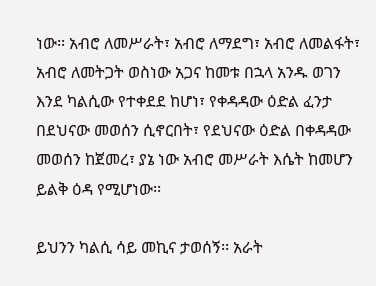ነው፡፡ አብሮ ለመሥራት፣ አብሮ ለማደግ፣ አብሮ ለመልፋት፣ አብሮ ለመትጋት ወስነው አጋና ከመቱ በኋላ አንዱ ወገን እንደ ካልሲው የተቀደደ ከሆነ፣ የቀዳዳው ዕድል ፈንታ በደህናው መወሰን ሲኖርበት፣ የደህናው ዕድል በቀዳዳው መወሰን ከጀመረ፣ ያኔ ነው አብሮ መሥራት እሴት ከመሆን ይልቅ ዕዳ የሚሆነው፡፡

ይህንን ካልሲ ሳይ መኪና ታወሰኝ፡፡ አራት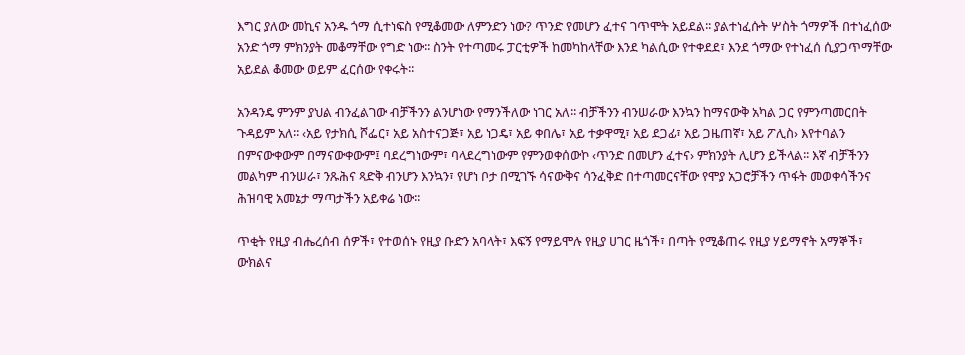እግር ያለው መኪና አንዱ ጎማ ሲተነፍስ የሚቆመው ለምንድን ነው? ጥንድ የመሆን ፈተና ገጥሞት አይደል፡፡ ያልተነፈሱት ሦስት ጎማዎች በተነፈሰው አንድ ጎማ ምክንያት መቆማቸው የግድ ነው፡፡ ስንት የተጣመሩ ፓርቲዎች ከመካከላቸው እንደ ካልሲው የተቀደደ፣ እንደ ጎማው የተነፈሰ ሲያጋጥማቸው አይደል ቆመው ወይም ፈርሰው የቀሩት፡፡

አንዳንዴ ምንም ያህል ብንፈልገው ብቻችንን ልንሆነው የማንችለው ነገር አለ፡፡ ብቻችንን ብንሠራው እንኳን ከማናውቅ አካል ጋር የምንጣመርበት ጉዳይም አለ፡፡ ‹አይ የታክሲ ሾፌር፣ አይ አስተናጋጅ፣ አይ ነጋዴ፣ አይ ቀበሌ፣ አይ ተቃዋሚ፣ አይ ደጋፊ፣ አይ ጋዜጠኛ፣ አይ ፖሊስ› እየተባልን በምናውቀውም በማናውቀውም፤ ባደረግነውም፣ ባላደረግነውም የምንወቀሰውኮ ‹ጥንድ በመሆን ፈተና› ምክንያት ሊሆን ይችላል፡፡ እኛ ብቻችንን መልካም ብንሠራ፣ ንጹሕና ጻድቅ ብንሆን እንኳን፣ የሆነ ቦታ በሚገኙ ሳናውቅና ሳንፈቅድ በተጣመርናቸው የሞያ አጋሮቻችን ጥፋት መወቀሳችንና ሕዝባዊ አመኔታ ማጣታችን አይቀሬ ነው፡፡

ጥቂት የዚያ ብሔረሰብ ሰዎች፣ የተወሰኑ የዚያ ቡድን አባላት፣ እፍኝ የማይሞሉ የዚያ ሀገር ዜጎች፣ በጣት የሚቆጠሩ የዚያ ሃይማኖት አማኞች፣ ውክልና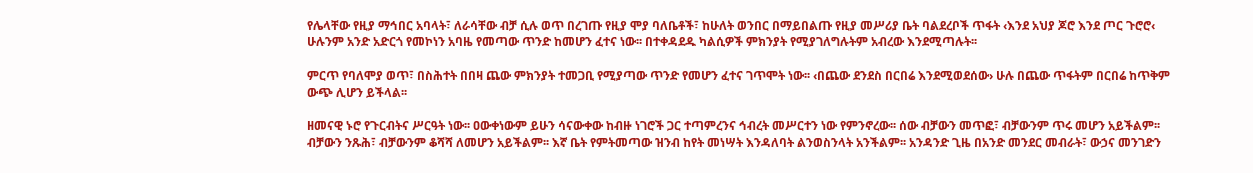የሌላቸው የዚያ ማኅበር አባላት፣ ለራሳቸው ብቻ ሲሉ ወጥ በረገጡ የዚያ ሞያ ባለቤቶች፣ ከሁለት ወንበር በማይበልጡ የዚያ መሥሪያ ቤት ባልደረቦች ጥፋት ‹እንደ አህያ ጆሮ እንደ ጦር ጉሮሮ‹ ሁሉንም አንድ አድርጎ የመኮነን አባዜ የመጣው ጥንድ ከመሆን ፈተና ነው፡፡ በተቀዳደዱ ካልሲዎች ምክንያት የሚያገለግሉትም አብረው እንደሚጣሉት፡፡

ምርጥ የባለሞያ ወጥ፣ በስሕተት በበዛ ጨው ምክንያት ተመጋቢ የሚያጣው ጥንድ የመሆን ፈተና ገጥሞት ነው፡፡ ‹በጨው ደንደስ በርበሬ እንደሚወደሰው› ሁሉ በጨው ጥፋትም በርበሬ ከጥቅም ውጭ ሊሆን ይችላል፡፡

ዘመናዊ ኑሮ የጉርብትና ሥርዓት ነው፡፡ ዐውቀነውም ይሁን ሳናውቀው ከብዙ ነገሮች ጋር ተጣምረንና ኅብረት መሥርተን ነው የምንኖረው፡፡ ሰው ብቻውን መጥፎ፣ ብቻውንም ጥሩ መሆን አይችልም፡፡ ብቻውን ንጹሕ፣ ብቻውንም ቆሻሻ ለመሆን አይችልም፡፡ እኛ ቤት የምትመጣው ዝንብ ከየት መነሣት እንዳለባት ልንወስንላት አንችልም፡፡ አንዳንድ ጊዜ በአንድ መንደር መብራት፣ ውኃና መንገድን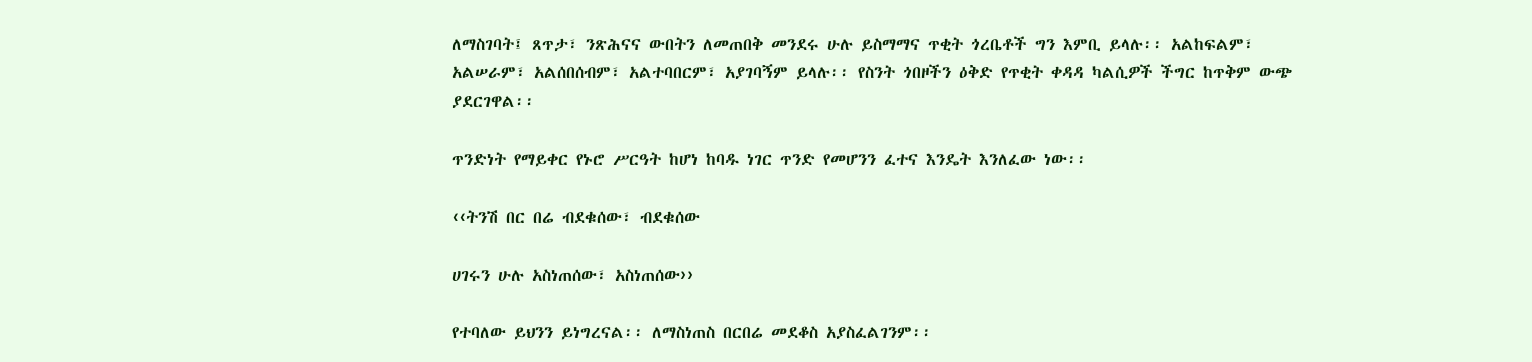ለማስገባት፤ ጸጥታ፣ ንጽሕናና ውበትን ለመጠበቅ መንደሩ ሁሉ ይስማማና ጥቂት ጎረቤቶች ግን እምቢ ይላሉ፡፡ አልከፍልም፣ አልሠራም፣ አልሰበሰብም፣ አልተባበርም፣ አያገባኝም ይላሉ፡፡ የስንት ጎበዞችን ዕቅድ የጥቂት ቀዳዳ ካልሲዎች ችግር ከጥቅም ውጭ ያደርገዋል፡፡

ጥንድነት የማይቀር የኑሮ ሥርዓት ከሆነ ከባዱ ነገር ጥንድ የመሆንን ፈተና እንዴት እንለፈው ነው፡፡

‹‹ትንሽ በር በሬ ብደቁሰው፣ ብደቁሰው

ሀገሩን ሁሉ አስነጠሰው፣ አስነጠሰው››

የተባለው ይህንን ይነግረናል፡፡ ለማስነጠስ በርበሬ መደቆስ አያስፈልገንም፡፡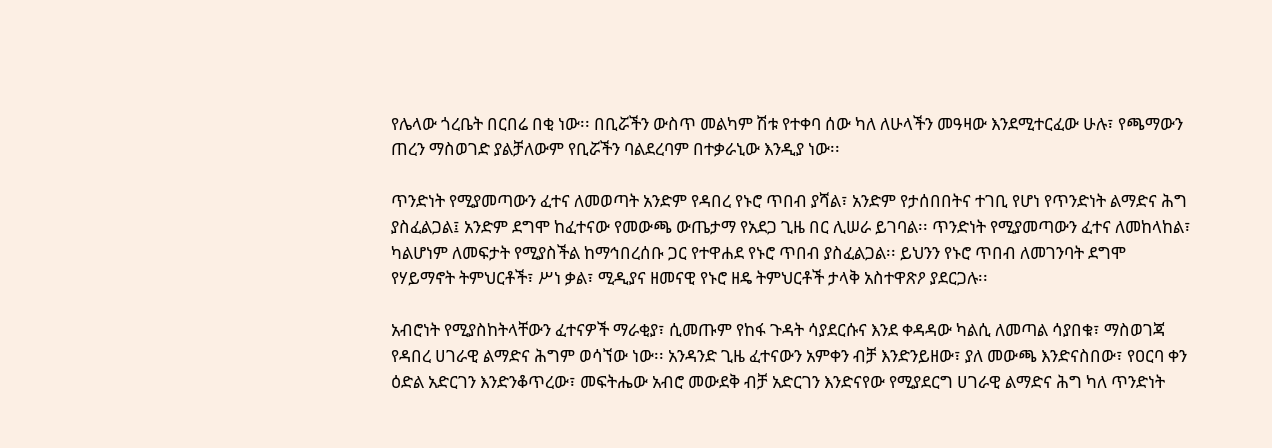የሌላው ጎረቤት በርበሬ በቂ ነው፡፡ በቢሯችን ውስጥ መልካም ሽቱ የተቀባ ሰው ካለ ለሁላችን መዓዛው እንደሚተርፈው ሁሉ፣ የጫማውን ጠረን ማስወገድ ያልቻለውም የቢሯችን ባልደረባም በተቃራኒው እንዲያ ነው፡፡

ጥንድነት የሚያመጣውን ፈተና ለመወጣት አንድም የዳበረ የኑሮ ጥበብ ያሻል፣ አንድም የታሰበበትና ተገቢ የሆነ የጥንድነት ልማድና ሕግ ያስፈልጋል፤ አንድም ደግሞ ከፈተናው የመውጫ ውጤታማ የአደጋ ጊዜ በር ሊሠራ ይገባል፡፡ ጥንድነት የሚያመጣውን ፈተና ለመከላከል፣ ካልሆነም ለመፍታት የሚያስችል ከማኅበረሰቡ ጋር የተዋሐደ የኑሮ ጥበብ ያስፈልጋል፡፡ ይህንን የኑሮ ጥበብ ለመገንባት ደግሞ የሃይማኖት ትምህርቶች፣ ሥነ ቃል፣ ሚዲያና ዘመናዊ የኑሮ ዘዴ ትምህርቶች ታላቅ አስተዋጽዖ ያደርጋሉ፡፡

አብሮነት የሚያስከትላቸውን ፈተናዎች ማራቂያ፣ ሲመጡም የከፋ ጉዳት ሳያደርሱና እንደ ቀዳዳው ካልሲ ለመጣል ሳያበቁ፣ ማስወገጃ የዳበረ ሀገራዊ ልማድና ሕግም ወሳኘው ነው፡፡ አንዳንድ ጊዜ ፈተናውን አምቀን ብቻ እንድንይዘው፣ ያለ መውጫ እንድናስበው፣ የዐርባ ቀን ዕድል አድርገን እንድንቆጥረው፣ መፍትሔው አብሮ መውደቅ ብቻ አድርገን እንድናየው የሚያደርግ ሀገራዊ ልማድና ሕግ ካለ ጥንድነት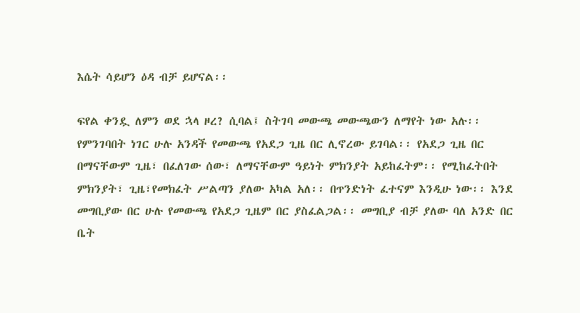እሴት ሳይሆን ዕዳ ብቻ ይሆናል፡፡

ፍየል ቀንዷ ለምን ወደ ኋላ ዞረ? ሲባል፤ ስትገባ መውጫ መውጫውን ለማየት ነው አሉ፡፡ የምንገባበት ነገር ሁሉ አንዳች የመውጫ የአደጋ ጊዜ በር ሊኖረው ይገባል፡፡ የአደጋ ጊዜ በር በማናቸውም ጊዜ፣ በፈለገው ሰው፣ ለማናቸውም ዓይነት ምክንያት አይከፈትም፡፡ የሚከፈትበት ምክንያት፣ ጊዜ፣የመክፈት ሥልጣን ያለው አካል አለ፡፡ በጥንድነት ፈተናም እንዲሁ ነው፡፡ እንደ መግቢያው በር ሁሉ የመውጫ የአደጋ ጊዜም በር ያስፈልጋል፡፡ መግቢያ ብቻ ያለው ባለ አንድ በር ቤት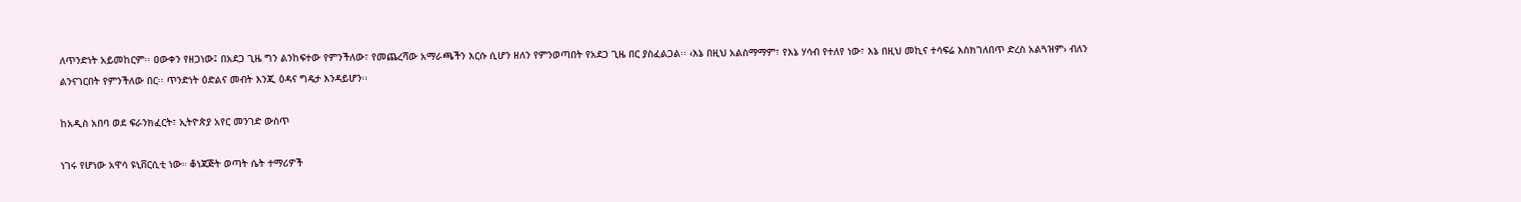ለጥንድነት አይመከርም፡፡ ዐውቀን የዘጋነው፤ በአደጋ ጊዜ ግን ልንከፍተው የምንችለው፣ የመጨረሻው አማራጫችን እርሱ ሲሆን ዘለን የምንወጣበት የአደጋ ጊዜ በር ያስፈልጋል፡፡ ‹እኔ በዚህ አልስማማም፣ የእኔ ሃሳብ የተለየ ነው፣ እኔ በዚህ መኪና ተሳፍሬ እስክገለበጥ ድረስ አልጓዝም› ብለን ልንናገርበት የምንችለው በር፡፡ ጥንድነት ዕድልና መብት እንጂ ዕዳና ግዴታ እንዳይሆን፡፡

ከአዲስ አበባ ወደ ፍራንክፈርት፣ ኢትዮጵያ አየር መንገድ ውስጥ

ነገሩ የሆነው አዋሳ ዩኒቨርሲቲ ነው። ቆነጃጅት ወጣት ሴት ተማሪዎች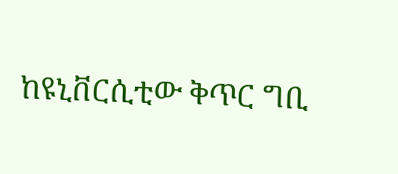ከዩኒቨርሲቲው ቅጥር ግቢ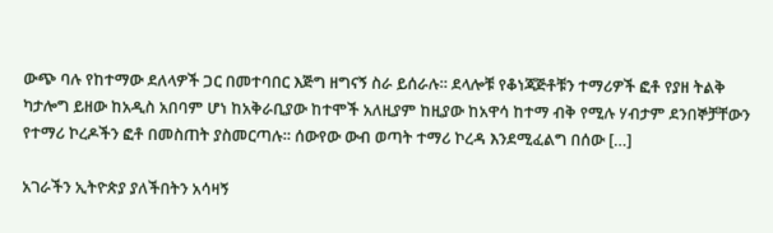ውጭ ባሉ የከተማው ደለላዎች ጋር በመተባበር እጅግ ዘግናኝ ስራ ይሰራሉ። ደላሎቹ የቆነጃጅቶቹን ተማሪዎች ፎቶ የያዘ ትልቅ ካታሎግ ይዘው ከአዲስ አበባም ሆነ ከአቅራቢያው ከተሞች አለዚያም ከዚያው ከአዋሳ ከተማ ብቅ የሚሉ ሃብታም ደንበኞቻቸውን የተማሪ ኮረዶችን ፎቶ በመስጠት ያስመርጣሉ። ሰውየው ውብ ወጣት ተማሪ ኮረዳ እንደሚፈልግ በሰው […]

አገራችን ኢትዮጵያ ያለችበትን አሳዛኝ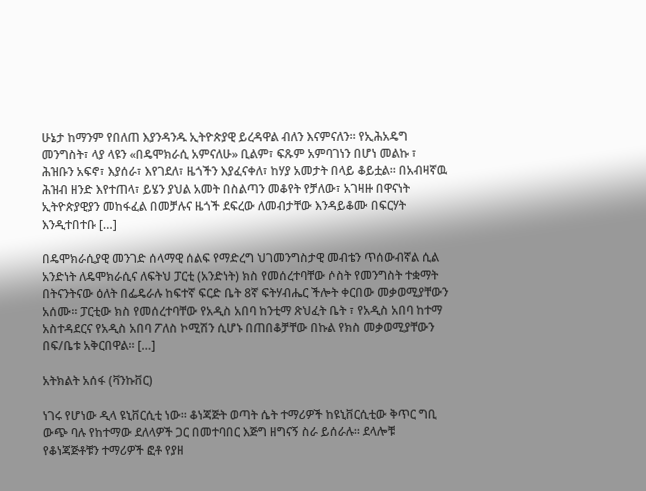ሁኔታ ከማንም የበለጠ እያንዳንዱ ኢትዮጵያዊ ይረዳዋል ብለን እናምናለን። የኢሕአዴግ መንግስት፣ ላያ ላዩን «በዴሞክራሲ አምናለሁ» ቢልም፣ ፍጹም አምባገነን በሆነ መልኩ ፣ ሕዝቡን አፍኖ፣ እያሰራ፣ እየገደለ፣ ዜጎችን እያፈናቀለ፣ ከሃያ አመታት በላይ ቆይቷል። በአብዛኛዉ ሕዝብ ዘንድ እየተጠላ፣ ይሄን ያህል አመት በስልጣን መቆየት የቻለው፣ አገዛዙ በዋናነት ኢትዮጵያዊያን መከፋፈል በመቻሉና ዜጎች ደፍረው ለመብታቸው እንዳይቆሙ በፍርሃት እንዲተበተቡ […]

በዴሞክራሲያዊ መንገድ ሰላማዊ ሰልፍ የማድረግ ህገመንግስታዊ መብቴን ጥሰውብኛል ሲል አንድነት ለዴሞክራሲና ለፍትህ ፓርቲ (አንድነት) ክስ የመሰረተባቸው ሶስት የመንግስት ተቋማት በትናንትናው ዕለት በፌዴራሉ ከፍተኛ ፍርድ ቤት 8ኛ ፍትሃብሔር ችሎት ቀርበው መቃወሚያቸውን አሰሙ። ፓርቲው ክስ የመሰረተባቸው የአዲስ አበባ ከንቲማ ጽህፈት ቤት ፣ የአዲስ አበባ ከተማ አስተዳደርና የአዲስ አበባ ፖለስ ኮሚሽን ሲሆኑ በጠበቆቻቸው በኩል የክስ መቃወሚያቸውን በፍ/ቤቱ አቅርበዋል። […]

አትክልት አሰፋ (ቫንኩቨር)

ነገሩ የሆነው ዲላ ዩኒቨርሲቲ ነው። ቆነጃጅት ወጣት ሴት ተማሪዎች ከዩኒቨርሲቲው ቅጥር ግቢ ውጭ ባሉ የከተማው ደለላዎች ጋር በመተባበር እጅግ ዘግናኝ ስራ ይሰራሉ። ደላሎቹ የቆነጃጅቶቹን ተማሪዎች ፎቶ የያዘ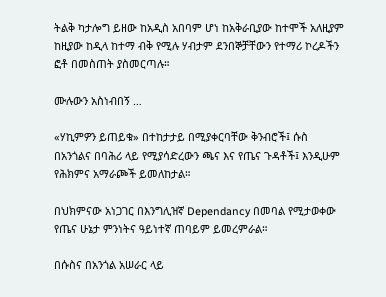ትልቅ ካታሎግ ይዘው ከአዲስ አበባም ሆነ ከአቅራቢያው ከተሞች አለዚያም ከዚያው ከዲላ ከተማ ብቅ የሚሉ ሃብታም ደንበኞቻቸውን የተማሪ ኮረዶችን ፎቶ በመስጠት ያስመርጣሉ።

ሙሉውን አስነብበኝ …

«ሃኪምዎን ይጠይቁ» በተከታታይ በሚያቀርባቸው ቅንብሮች፤ ሱስ በአንጎልና በባሕሪ ላይ የሚያሳድረውን ጫና እና የጤና ጉዳቶች፤ እንዲሁም የሕክምና አማራጮች ይመለከታል።

በህክምናው አነጋገር በእንግሊዝኛ Dependancy በመባል የሚታወቀው የጤና ሁኔታ ምንነትና ዓይነተኛ ጠባይም ይመረምራል።

በሱስና በአንጎል አሠራር ላይ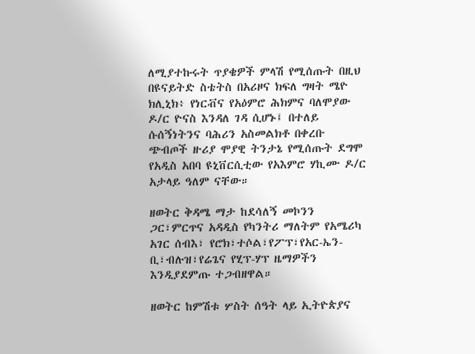ለሚያተኩሩት ጥያቄዎች ምላሽ የሚሰጡት በዚህ በዩናይትድ ስቴትስ በአሪዞና ክፍለ ግዛት ሜዮ ክሊኒክ፥ የነርቭና የአዕምሮ ሕክምና ባለሞያው ዶ/ር ዮናስ እንዳለ ገዳ ሲሆኑ፤ በተለይ ሱሰኝነትንና ባሕሪን አስመልክቶ በቀረቡ ጭብጦች ዙሪያ ሞያዊ ትንታኔ የሚሰጡት ደግሞ የአዲስ አበባ ዩኒቨርሲቲው የአእምሮ ሃኪሙ ዶ/ር አታላይ ዓለም ናቸው።

ዘወትር ቅዳሜ ማታ ከደሳለኝ መኮንን ጋር፣ምርጥና አዳዲስ የካንትሪ ማለትም የአሜሪካ አገር ሰብእ፣ የሮክ፣ተሶል፣የፖፕ፣የአር-ኤን-ቢ፣ብሉዝ፣የሬጌና የሂፕ-ሃፕ ዜማዎችን እንዲያደምጡ ተጋብዘዋል።

ዘወትር ከምሽቱ ሦስት ሰዓት ላይ ኢትዮጵያና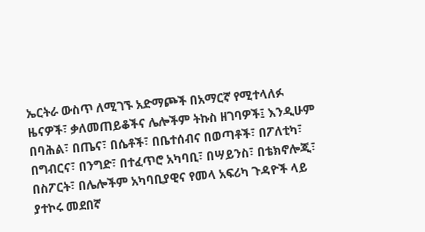ኤርትራ ውስጥ ለሚገኙ አድማጮች በአማርኛ የሚተላለፉ ዜናዎች፣ ቃለመጠይቆችና ሌሎችም ትኩስ ዘገባዎች፤ እንዲሁም በባሕል፣ በጤና፣ በሴቶች፣ በቤተሰብና በወጣቶች፣ በፖለቲካ፣ በግብርና፣ በንግድ፣ በተፈጥሮ አካባቢ፣ በሣይንስ፣ በቴክኖሎጂ፣ በስፖርት፣ በሌሎችም አካባቢያዊና የመላ አፍሪካ ጉዳዮች ላይ ያተኮሩ መደበኛ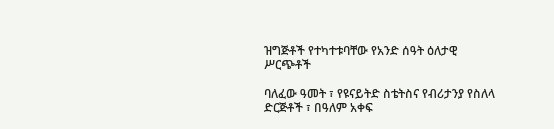ዝግጅቶች የተካተቱባቸው የአንድ ሰዓት ዕለታዊ ሥርጭቶች

ባለፈው ዓመት ፣ የዩናይትድ ስቴትስና የብሪታንያ የስለላ ድርጅቶች ፣ በዓለም አቀፍ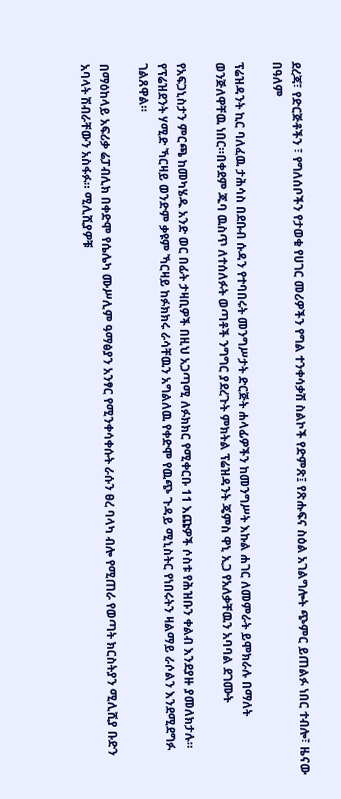ደረጃ፣ የድርጅቶችን ፣ የግለሰቦችን የታወቁ የሀገር መሪዎችን የግል ተንቀሳቃሽ ስልኮች የድምጽ፤ የጽሑፍና ስዕል አገልግሎት ጭምር ይጠልፉ ነበር ተብሎ፣ ዜናው በዓለም

ፕሬዝዳንት ኪር ባለፈዉ ታሕሳስ በደቡብ ሱዳን የተባበሩት መንግሥታት ድርጅት ሐላፊዎችን ከመንግሥት እኩል ሐገር ለመምራት ይሞክራሉ በማለት ወንጅለዋቸዉ ነበር።በቀደም ጁባ ዉስጥ ለተሰለፉት ወጣቶች ንግግር ያደረጉት ምክትል ፕሬዝዳንት ጄምስ ዋኒ ኢጋ የአለቃቸዉን አባባል ደገሙት

የአፍጋኒስታን ምርጫ ከመካሄዱ አንድ ወር በፊት ታዛቢዎች በዚህ አጋጣሚ ለፉክክር የሚቀርቡ 11 እጩዎች ሶስቱ የሕዝቡን ቀልብ እንደያዙ ያመለክታሉ። የፕሬዝደንት ሃሚድ ኻርዛይ ወንድም ቃዩም ኻርዛይ ከፉክክሩ ራሳቸዉን አግልለዉ የቀድሞ የዉጭ ጉዳይ ሚኒስትር የነበሩትን ዛልማይ ራሶልን እንደሚደግፉ ገልጸዋል።

በማዕከላይ አፍሪቃ ሬፓብሊክ በቀድሞ የሴሌካ ሙሥሊም ዓማፅያን አንፃር የሚንቀሳቀሱት ራሱን ፀረ ባላካ ብሎ የሚጠራ የወጣት ክርስትያን ሚሊሺያ ቡድን አባላት ሽብራቸውን አስፋፉ። ሚሊሺያዎቹ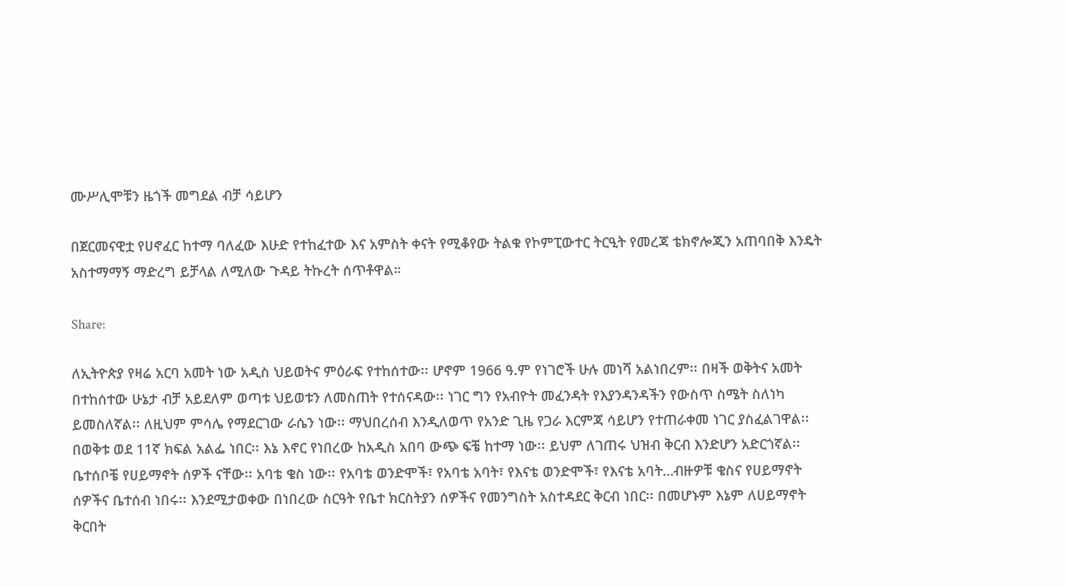ሙሥሊሞቹን ዜጎች መግደል ብቻ ሳይሆን

በጀርመናዊቷ የሀኖፈር ከተማ ባለፈው እሁድ የተከፈተው እና አምስት ቀናት የሚቆየው ትልቁ የኮምፒውተር ትርዒት የመረጃ ቴክኖሎጂን አጠባበቅ እንዴት አስተማማኝ ማድረግ ይቻላል ለሚለው ጉዳይ ትኩረት ሰጥቶዋል።

Share:

ለኢትዮጵያ የዛሬ አርባ አመት ነው አዲስ ህይወትና ምዕራፍ የተከሰተው፡፡ ሆኖም 1966 ዓ.ም የነገሮች ሁሉ መነሻ አልነበረም፡፡ በዛች ወቅትና አመት በተከሰተው ሁኔታ ብቻ አይደለም ወጣቱ ህይወቱን ለመስጠት የተሰናዳው፡፡ ነገር ግን የአብዮት መፈንዳት የእያንዳንዳችን የውስጥ ስሜት ስለነካ ይመስለኛል፡፡ ለዚህም ምሳሌ የማደርገው ራሴን ነው፡፡ ማህበረሰብ እንዲለወጥ የአንድ ጊዜ የጋራ እርምጃ ሳይሆን የተጠራቀመ ነገር ያስፈልገዋል፡፡ በወቅቱ ወደ 11ኛ ክፍል አልፌ ነበር፡፡ እኔ እኖር የነበረው ከአዲስ አበባ ውጭ ፍቼ ከተማ ነው፡፡ ይህም ለገጠሩ ህዝብ ቅርብ እንድሆን አድርጎኛል፡፡ ቤተሰቦቼ የሀይማኖት ሰዎች ናቸው፡፡ አባቴ ቄስ ነው፡፡ የአባቴ ወንድሞች፣ የአባቴ አባት፣ የእናቴ ወንድሞች፣ የእናቴ አባት…ብዙዎቹ ቄስና የሀይማኖት ሰዎችና ቤተሰብ ነበሩ፡፡ እንደሚታወቀው በነበረው ስርዓት የቤተ ክርስትያን ሰዎችና የመንግስት አስተዳደር ቅርብ ነበር፡፡ በመሆኑም እኔም ለሀይማኖት ቅርበት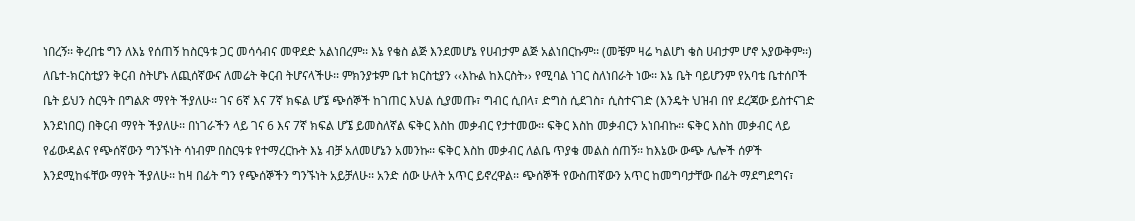ነበረኝ፡፡ ቅረበቴ ግን ለእኔ የሰጠኝ ከስርዓቱ ጋር መሳሳብና መዋደድ አልነበረም፡፡ እኔ የቄስ ልጅ እንደመሆኔ የሀብታም ልጅ አልነበርኩም፡፡ (መቼም ዛሬ ካልሆነ ቄስ ሀብታም ሆኖ አያውቅም፡፡)
ለቤተ-ክርስቲያን ቅርብ ስትሆኑ ለጪሰኛውና ለመሬት ቅርብ ትሆናላችሁ፡፡ ምክንያቱም ቤተ ክርስቲያን ‹‹እኩል ከእርስት›› የሚባል ነገር ስለነበራት ነው፡፡ እኔ ቤት ባይሆንም የአባቴ ቤተሰቦች ቤት ይህን ስርዓት በግልጽ ማየት ችያለሁ፡፡ ገና 6ኛ እና 7ኛ ክፍል ሆኜ ጭሰኞች ከገጠር እህል ሲያመጡ፣ ግብር ሲበላ፣ ድግስ ሲደገስ፣ ሲስተናገድ (እንዴት ህዝብ በየ ደረጃው ይስተናገድ እንደነበር) በቅርብ ማየት ችያለሁ፡፡ በነገራችን ላይ ገና 6 እና 7ኛ ክፍል ሆኜ ይመስለኛል ፍቅር እስከ መቃብር የታተመው፡፡ ፍቅር እስከ መቃብርን አነበብኩ፡፡ ፍቅር እስከ መቃብር ላይ የፊውዳልና የጭሰኛውን ግንኙነት ሳነብም በስርዓቱ የተማረርኩት እኔ ብቻ አለመሆኔን አመንኩ፡፡ ፍቅር እስከ መቃብር ለልቤ ጥያቄ መልስ ሰጠኝ፡፡ ከእኔው ውጭ ሌሎች ሰዎች እንደሚከፋቸው ማየት ችያለሁ፡፡ ከዛ በፊት ግን የጭሰኞችን ግንኙነት አይቻለሁ፡፡ አንድ ሰው ሁለት አጥር ይኖረዋል፡፡ ጭሰኞች የውስጠኛውን አጥር ከመግባታቸው በፊት ማደግደግና፣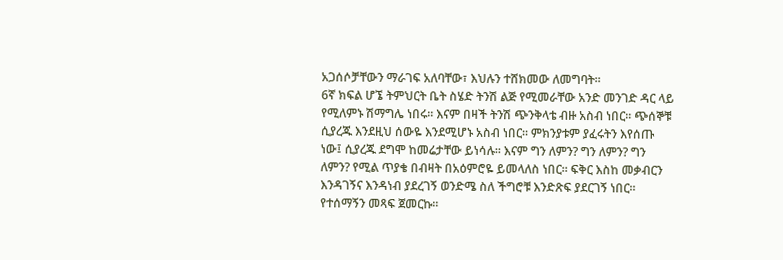አጋሰሶቻቸውን ማራገፍ አለባቸው፣ እህሉን ተሸክመው ለመግባት፡፡
6ኛ ክፍል ሆኜ ትምህርት ቤት ስሄድ ትንሽ ልጅ የሚመራቸው አንድ መንገድ ዳር ላይ የሚለምኑ ሽማግሌ ነበሩ፡፡ እናም በዛች ትንሽ ጭንቅላቴ ብዙ አስብ ነበር፡፡ ጭሰኞቹ ሲያረጁ እንደዚህ ሰውዬ እንደሚሆኑ አስብ ነበር፡፡ ምክንያቱም ያፈሩትን እየሰጡ ነው፤ ሲያረጁ ደግሞ ከመሬታቸው ይነሳሉ፡፡ እናም ግን ለምን? ግን ለምን? ግን ለምን? የሚል ጥያቄ በብዛት በአዕምሮዬ ይመላለስ ነበር፡፡ ፍቅር እስከ መቃብርን እንዳገኝና እንዳነብ ያደረገኝ ወንድሜ ስለ ችግሮቹ እንድጽፍ ያደርገኝ ነበር፡፡ የተሰማኝን መጻፍ ጀመርኩ፡፡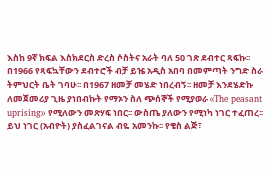እስከ 9ኛ ክፍል እስክደርስ ድረስ ሶስትና አራት ባለ 50 ገጽ ደብተር ጻፍኩ፡፡ በ1966 የጻፍኳቸውን ደብተሮች ብቻ ይዤ አዲስ አበባ በመምጣት ንግድ ስራ ትምህርት ቤት ገባሁ፡፡ በ1967 ዘመቻ መሄድ ነበረብኝ፡፡ ዘመቻ እንደሄድኩ ለመጀመሪያ ጊዜ ያነበብኩት የማኦን ስለ ጭሰኞች የሚያወራ ‹‹The peasant uprising›› የሚለውን መጽሃፍ ነበር፡፡ ውስጤ ያለውን የሚነካ ነገር ተፈጠረ፡፡ ይህ ነገር (አብዮት) ያስፈልገናል ብዬ አመንኩ፡፡ የቄስ ልጅ፣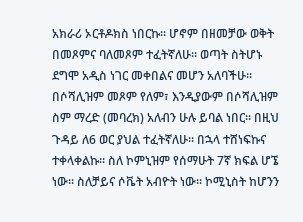አክራሪ ኦርቶዶክስ ነበርኩ፡፡ ሆኖም በዘመቻው ወቅት በመጾምና ባለመጾም ተፈትኛለሁ፡፡ ወጣት ስትሆኑ ደግሞ አዲስ ነገር መቀበልና መሆን አለባችሁ፡፡ በሶሻሊዝም መጾም የለም፣ እንዲያውም በሶሻሊዝም ስም ማረድ (መባረክ) አለብን ሁሉ ይባል ነበር፡፡ በዚህ ጉዳይ ለ6 ወር ያህል ተፈትኛለሁ፡፡ በኋላ ተሸነፍኩና ተቀላቀልኩ፡፡ ስለ ኮምኒዝም የሰማሁት 7ኛ ክፍል ሆኜ ነው፡፡ ስለቻይና ሶቬት አብዮት ነው፡፡ ኮሚኒስት ከሆንን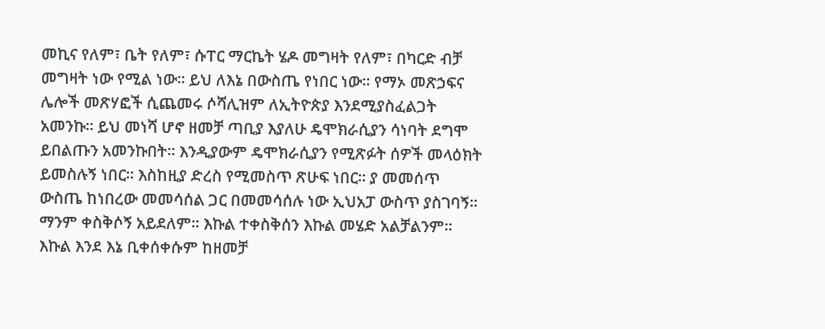መኪና የለም፣ ቤት የለም፣ ሱፐር ማርኬት ሄዶ መግዛት የለም፣ በካርድ ብቻ መግዛት ነው የሚል ነው፡፡ ይህ ለእኔ በውስጤ የነበር ነው፡፡ የማኦ መጽኃፍና ሌሎች መጽሃፎች ሲጨመሩ ሶሻሊዝም ለኢትዮጵያ እንደሚያስፈልጋት አመንኩ፡፡ ይህ መነሻ ሆኖ ዘመቻ ጣቢያ እያለሁ ዴሞክራሲያን ሳነባት ደግሞ ይበልጡን አመንኩበት፡፡ እንዲያውም ዴሞክራሲያን የሚጽፉት ሰዎች መላዕክት ይመስሉኝ ነበር፡፡ እስከዚያ ድረስ የሚመስጥ ጽሁፍ ነበር፡፡ ያ መመሰጥ ውስጤ ከነበረው መመሳሰል ጋር በመመሳሰሉ ነው ኢህአፓ ውስጥ ያስገባኝ፡፡ ማንም ቀስቅሶኝ አይደለም፡፡ እኩል ተቀስቅሰን እኩል መሄድ አልቻልንም፡፡ እኩል እንደ እኔ ቢቀሰቀሱም ከዘመቻ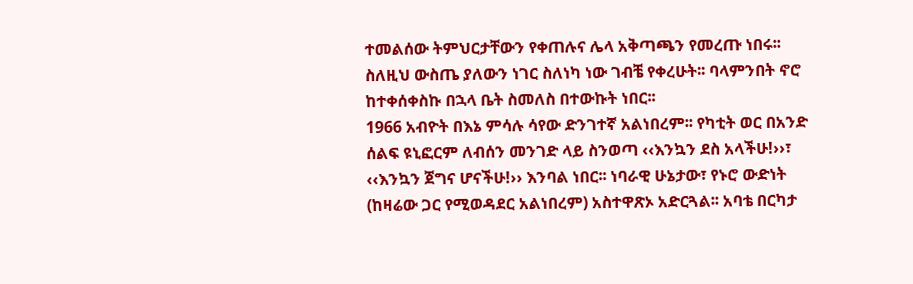ተመልሰው ትምህርታቸውን የቀጠሉና ሌላ አቅጣጫን የመረጡ ነበሩ፡፡ ስለዚህ ውስጤ ያለውን ነገር ስለነካ ነው ገብቼ የቀረሁት፡፡ ባላምንበት ኖሮ ከተቀሰቀስኩ በኋላ ቤት ስመለስ በተውኩት ነበር፡፡
1966 አብዮት በእኔ ምሳሉ ሳየው ድንገተኛ አልነበረም፡፡ የካቲት ወር በአንድ ሰልፍ ዩኒፎርም ለብሰን መንገድ ላይ ስንወጣ ‹‹እንኳን ደስ አላችሁ!››፣ ‹‹እንኳን ጀግና ሆናችሁ!›› እንባል ነበር፡፡ ነባራዊ ሁኔታው፣ የኑሮ ውድነት (ከዛሬው ጋር የሚወዳደር አልነበረም) አስተዋጽኦ አድርጓል፡፡ አባቴ በርካታ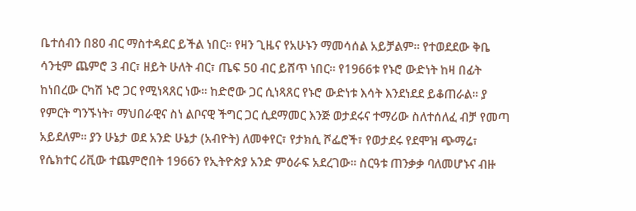ቤተሰብን በ80 ብር ማስተዳደር ይችል ነበር፡፡ የዛን ጊዜና የአሁኑን ማመሳሰል አይቻልም፡፡ የተወደደው ቅቤ ሳንቲም ጨምሮ 3 ብር፣ ዘይት ሁለት ብር፣ ጤፍ 50 ብር ይሸጥ ነበር፡፡ የ1966ቱ የኑሮ ውድነት ከዛ በፊት ከነበረው ርካሽ ኑሮ ጋር የሚነጻጸር ነው፡፡ ከድሮው ጋር ሲነጻጸር የኑሮ ውድነቱ እሳት እንደነደደ ይቆጠራል፡፡ ያ የምርት ግንኙነት፣ ማህበራዊና ስነ ልቦናዊ ችግር ጋር ሲደማመር እንጅ ወታደሩና ተማሪው ስለተሰለፈ ብቻ የመጣ አይደለም፡፡ ያን ሁኔታ ወደ አንድ ሁኔታ (አብዮት) ለመቀየር፣ የታክሲ ሾፌሮች፣ የወታደሩ የደሞዝ ጭማሬ፣ የሴክተር ሪቪው ተጨምሮበት 1966ን የኢትዮጵያ አንድ ምዕራፍ አደረገው፡፡ ስርዓቱ ጠንቃቃ ባለመሆኑና ብዙ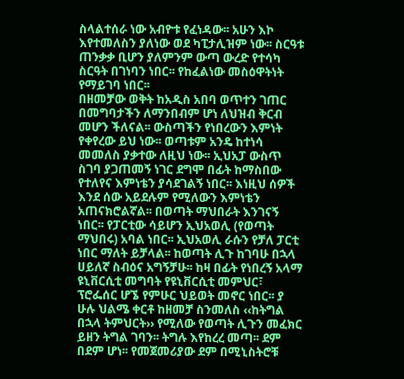ስላልተሰራ ነው አብዮቱ የፈነዳው፡፡ አሁን እኮ እየተመለስን ያለነው ወደ ካፒታሊዝም ነው፡፡ ስርዓቱ ጠንቃቃ ቢሆን ያለምንም ውጣ ውረድ የተሳካ ስርዓት በገነባን ነበር፡፡ የከፈልነው መስዕዋትነት የማይገባ ነበር፡፡
በዘመቻው ወቅት ከአዲስ አበባ ወጥተን ገጠር በመግባታችን ለማንበብም ሆነ ለህዝብ ቅርብ መሆን ችለናል፡፡ ውስጣችን የነበረውን እምነት የቀየረው ይህ ነው፡፡ ወጣቱም አንዴ ከተነሳ መመለስ ያቃተው ለዚህ ነው፡፡ ኢህአፓ ውስጥ ስገባ ያጋጠመኝ ነገር ደግሞ በፊት ከማስበው የተለየና እምነቴን ያሳደገልኝ ነበር፡፡ እነዚህ ሰዎች እንደ ሰው አይደሉም የሚለውን እምነቴን አጠናክሮልኛል፡፡ በወጣት ማህበራት እንገናኝ ነበር፡፡ የፓርቲው ሳይሆን ኢህአወሊ (የወጣት ማህበሩ) አባል ነበር፡፡ ኢህአወሊ ራሱን የቻለ ፓርቲ ነበር ማለት ይቻላል፡፡ ከወጣት ሊጉ ከገባሁ በኋላ ሀይለኛ ስብዕና አግኝቻሁ፡፡ ከዛ በፊት የነበረኝ አላማ ዩኒቨርሲቲ መግባት የዩኒቨርሲቲ መምህር፣ ፕሮፌሰር ሆኜ የምሁር ህይወት መኖር ነበር፡፡ ያ ሁሉ ህልሜ ቀርቶ ከዘመቻ ስንመለስ ‹‹ከትግል በኋላ ትምህርት›› የሚለው የወጣት ሊጉን መፈክር ይዘን ትግል ገባን፡፡ ትግሉ እየከረረ መጣ፡፡ ደም በደም ሆነ፡፡ የመጀመሪያው ደም በሚኒስትሮቹ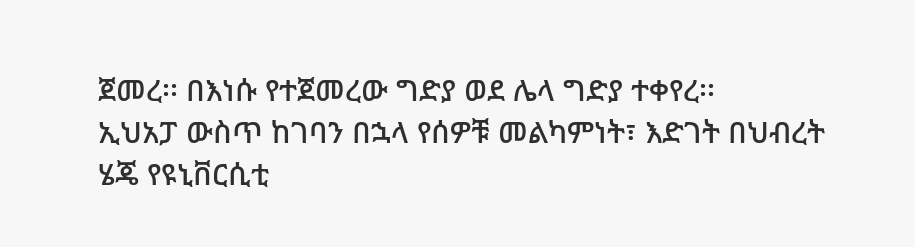ጀመረ፡፡ በእነሱ የተጀመረው ግድያ ወደ ሌላ ግድያ ተቀየረ፡፡
ኢህአፓ ውስጥ ከገባን በኋላ የሰዎቹ መልካምነት፣ እድገት በህብረት ሄጄ የዩኒቨርሲቲ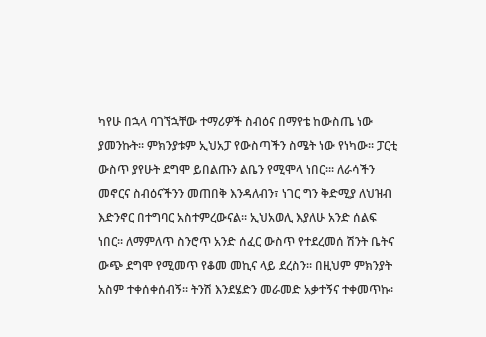ካየሁ በኋላ ባገኘኋቸው ተማሪዎች ስብዕና በማየቴ ከውስጤ ነው ያመንኩት፡፡ ምክንያቱም ኢህአፓ የውስጣችን ስሜት ነው የነካው፡፡ ፓርቲ ውስጥ ያየሁት ደግሞ ይበልጡን ልቤን የሚሞላ ነበር፡፡፡ ለራሳችን መኖርና ስብዕናችንን መጠበቅ እንዳለብን፣ ነገር ግን ቅድሚያ ለህዝብ እድንኖር በተግባር አስተምረውናል፡፡ ኢህአወሊ እያለሁ አንድ ሰልፍ ነበር፡፡ ለማምለጥ ስንሮጥ አንድ ሰፈር ውስጥ የተደረመሰ ሽንት ቤትና ውጭ ደግሞ የሚመጥ የቆመ መኪና ላይ ደረስን፡፡ በዚህም ምክንያት አስም ተቀሰቀሰብኝ፡፡ ትንሽ እንደሄድን መራመድ አቃተኝና ተቀመጥኩ፡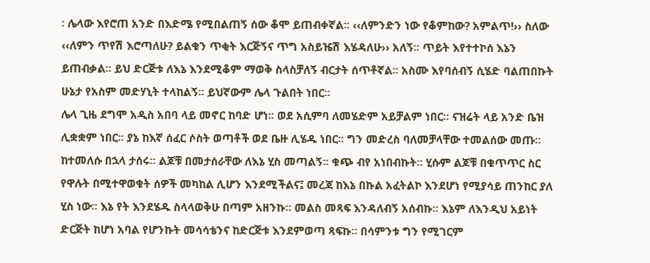፡ ሌላው እየሮጠ አንድ በእድሜ የሚበልጠኝ ሰው ቆሞ ይጠብቀኛል፡፡ ‹‹ለምንድን ነው የቆምከው? አምልጥ!›› ስለው ‹‹ለምን ጥየሽ እሮጣለሁ? ይልቁን ጥቂት እርጅኝና ጥግ አስይዤሽ እሄዳለሁ›› አለኝ፡፡ ጥይት እየተተኮሰ እኔን ይጠብቃል፡፡ ይህ ድርጅቱ ለእኔ እንደሚቆም ማወቅ ስላስቻለኝ ብርታት ሰጥቶኛል፡፡ አስሙ እየባሰብኝ ሲሄድ ባልጠበኩት ሁኔታ የአስም መድሃኒት ተላከልኝ፡፡ ይህኛውም ሌላ ጉልበት ነበር፡፡
ሌላ ጊዜ ደግሞ አዲስ አበባ ላይ መኖር ከባድ ሆነ፡፡ ወደ አሲምባ ለመሄድም አይቻልም ነበር፡፡ ናዝሬት ላይ አንድ ቤዝ ሊቋቋም ነበር፡፡ ያኔ ከእኛ ሰፈር ሶስት ወጣቶች ወደ ቤዙ ሊሄዱ ነበር፡፡ ግን መድረስ ባለመቻላቸው ተመልሰው መጡ፡፡ ከተመለሱ በኋላ ታሰሩ፡፡ ልጆቹ በመታሰራቸው ለእኔ ሂስ መጣልኝ፡፡ ቁጭ ብየ አነበብኩት፡፡ ሂሱም ልጆቹ በቁጥጥር ስር የዋሉት በሚተዋወቁት ሰዎች መካከል ሊሆን እንደሚችልና፤ መረጃ ከእኔ በኩል አፈትልኮ እንደሆነ የሚያሳይ ጠንከር ያለ ሂስ ነው፡፡ እኔ የት እንደሄዱ ስላላወቅሁ በጣም አዘንኩ፡፡ መልስ መጻፍ እንዳለብኝ አሰብኩ፡፡ እኔም ለእንዲህ አይነት ድርጅት ከሆነ አባል የሆንኩት መሳሳቴንና ከድርጅቱ እንደምወጣ ጻፍኩ፡፡ በሳምንቱ ግን የሚገርም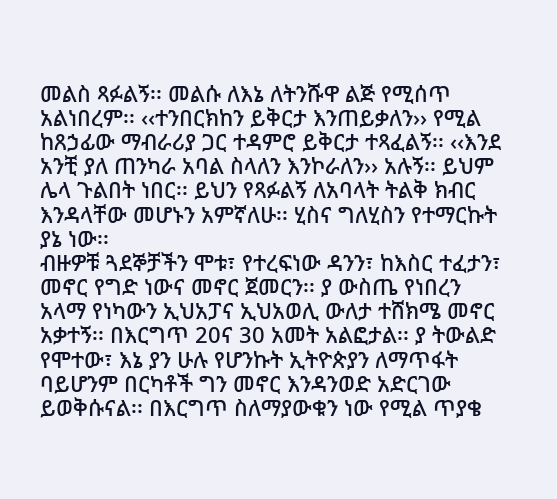መልስ ጻፉልኝ፡፡ መልሱ ለእኔ ለትንሹዋ ልጅ የሚሰጥ አልነበረም፡፡ ‹‹ተንበርክከን ይቅርታ እንጠይቃለን›› የሚል ከጸኃፊው ማብራሪያ ጋር ተዳምሮ ይቅርታ ተጻፈልኝ፡፡ ‹‹እንደ አንቺ ያለ ጠንካራ አባል ስላለን እንኮራለን›› አሉኝ፡፡ ይህም ሌላ ጉልበት ነበር፡፡ ይህን የጻፉልኝ ለአባላት ትልቅ ክብር እንዳላቸው መሆኑን አምኛለሁ፡፡ ሂስና ግለሂስን የተማርኩት ያኔ ነው፡፡
ብዙዎቹ ጓደኞቻችን ሞቱ፣ የተረፍነው ዳንን፣ ከእስር ተፈታን፣ መኖር የግድ ነውና መኖር ጀመርን፡፡ ያ ውስጤ የነበረን አላማ የነካውን ኢህአፓና ኢህአወሊ ውለታ ተሸክሜ መኖር አቃተኝ፡፡ በእርግጥ 20ና 30 አመት አልፎታል፡፡ ያ ትውልድ የሞተው፣ እኔ ያን ሁሉ የሆንኩት ኢትዮጵያን ለማጥፋት ባይሆንም በርካቶች ግን መኖር እንዳንወድ አድርገው ይወቅሱናል፡፡ በእርግጥ ስለማያውቁን ነው የሚል ጥያቄ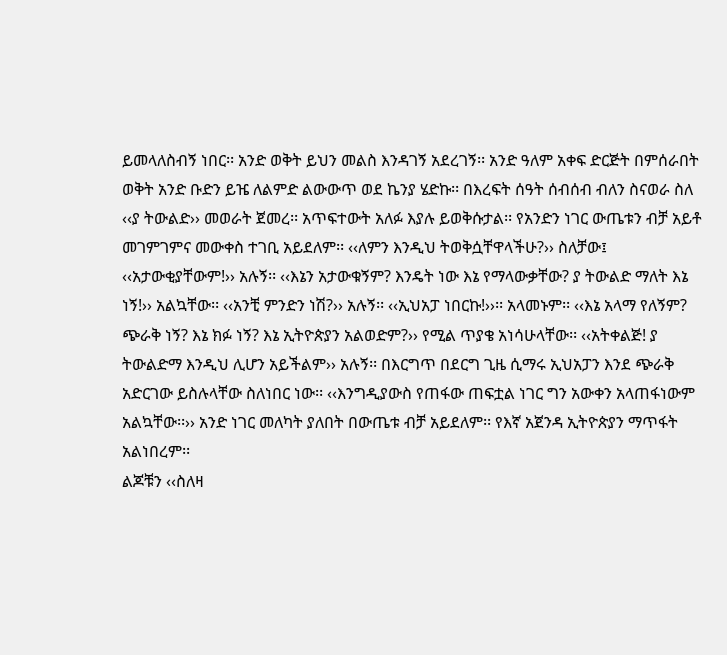ይመላለስብኝ ነበር፡፡ አንድ ወቅት ይህን መልስ እንዳገኝ አደረገኝ፡፡ አንድ ዓለም አቀፍ ድርጅት በምሰራበት ወቅት አንድ ቡድን ይዤ ለልምድ ልውውጥ ወደ ኬንያ ሄድኩ፡፡ በእረፍት ሰዓት ሰብሰብ ብለን ስናወራ ስለ ‹‹ያ ትውልድ›› መወራት ጀመረ፡፡ አጥፍተውት አለፉ እያሉ ይወቅሱታል፡፡ የአንድን ነገር ውጤቱን ብቻ አይቶ መገምገምና መውቀስ ተገቢ አይደለም፡፡ ‹‹ለምን እንዲህ ትወቅሷቸዋላችሁ?›› ስለቻው፤ ‹‹አታውቂያቸውም!›› አሉኝ፡፡ ‹‹እኔን አታውቁኝም? እንዴት ነው እኔ የማላውቃቸው? ያ ትውልድ ማለት እኔ ነኝ!›› አልኳቸው፡፡ ‹‹አንቺ ምንድን ነሽ?›› አሉኝ፡፡ ‹‹ኢህአፓ ነበርኩ!››፡፡ አላመኑም፡፡ ‹‹እኔ አላማ የለኝም? ጭራቅ ነኝ? እኔ ክፉ ነኝ? እኔ ኢትዮጵያን አልወድም?›› የሚል ጥያቄ አነሳሁላቸው፡፡ ‹‹አትቀልጅ! ያ ትውልድማ እንዲህ ሊሆን አይችልም›› አሉኝ፡፡ በእርግጥ በደርግ ጊዜ ሲማሩ ኢህአፓን እንደ ጭራቅ አድርገው ይስሉላቸው ስለነበር ነው፡፡ ‹‹እንግዲያውስ የጠፋው ጠፍቷል ነገር ግን አውቀን አላጠፋነውም አልኳቸው፡፡›› አንድ ነገር መለካት ያለበት በውጤቱ ብቻ አይደለም፡፡ የእኛ አጀንዳ ኢትዮጵያን ማጥፋት አልነበረም፡፡
ልጆቹን ‹‹ስለዛ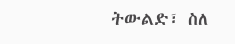ትውልድ፣ ስለ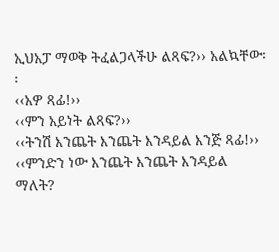ኢህአፓ ማወቅ ትፈልጋላችሁ ልጻፍ?›› አልኳቸው፡፡
‹‹አዎ ጻፊ!››
‹‹ምን አይነት ልጻፍ?››
‹‹ትንሽ እንጨት እንጨት እንዳይል እንጅ ጻፊ!››
‹‹ምንድን ነው እንጨት እንጨት እንዳይል ማለት?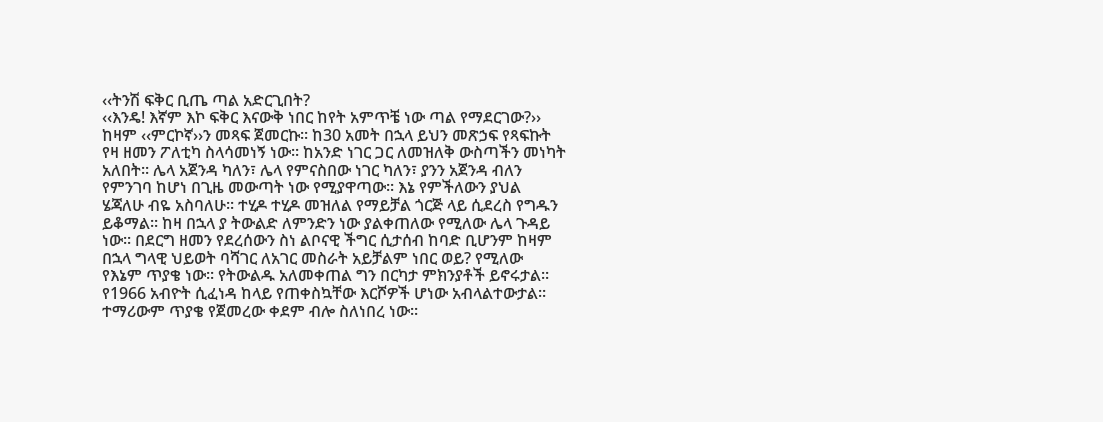‹‹ትንሽ ፍቅር ቢጤ ጣል አድርጊበት?
‹‹እንዴ! እኛም እኮ ፍቅር እናውቅ ነበር ከየት አምጥቼ ነው ጣል የማደርገው?››
ከዛም ‹‹ምርኮኛ››ን መጻፍ ጀመርኩ፡፡ ከ30 አመት በኋላ ይህን መጽኃፍ የጻፍኩት የዛ ዘመን ፖለቲካ ስላሳመነኝ ነው፡፡ ከአንድ ነገር ጋር ለመዝለቅ ውስጣችን መነካት አለበት፡፡ ሌላ አጀንዳ ካለን፣ ሌላ የምናስበው ነገር ካለን፣ ያንን አጀንዳ ብለን የምንገባ ከሆነ በጊዜ መውጣት ነው የሚያዋጣው፡፡ እኔ የምችለውን ያህል ሄጃለሁ ብዬ አስባለሁ፡፡ ተሂዶ ተሂዶ መዝለል የማይቻል ጎርጅ ላይ ሲደረስ የግዱን ይቆማል፡፡ ከዛ በኋላ ያ ትውልድ ለምንድን ነው ያልቀጠለው የሚለው ሌላ ጉዳይ ነው፡፡ በደርግ ዘመን የደረሰውን ስነ ልቦናዊ ችግር ሲታሰብ ከባድ ቢሆንም ከዛም በኋላ ግላዊ ህይወት ባሻገር ለአገር መስራት አይቻልም ነበር ወይ? የሚለው የእኔም ጥያቄ ነው፡፡ የትውልዱ አለመቀጠል ግን በርካታ ምክንያቶች ይኖሩታል፡፡
የ1966 አብዮት ሲፈነዳ ከላይ የጠቀስኳቸው እርሾዎች ሆነው አብላልተውታል፡፡ ተማሪውም ጥያቄ የጀመረው ቀደም ብሎ ስለነበረ ነው፡፡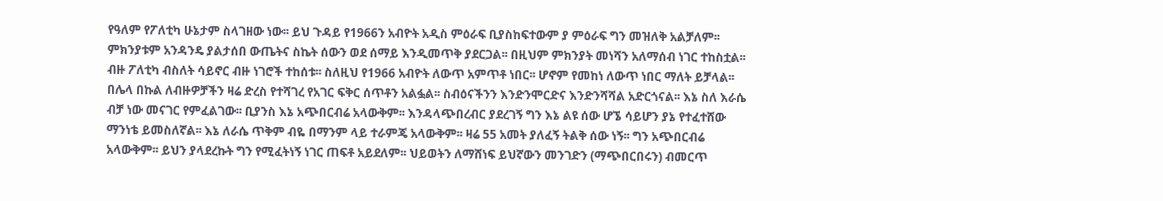የዓለም የፖለቲካ ሁኔታም ስላገዘው ነው፡፡ ይህ ጉዳይ የ1966ን አብዮት አዲስ ምዕራፍ ቢያስከፍተውም ያ ምዕራፍ ግን መዝለቅ አልቻለም፡፡ ምክንያቱም አንዳንዴ ያልታሰበ ውጤትና ስኬት ሰውን ወደ ሰማይ እንዲመጥቅ ያደርጋል፡፡ በዚህም ምክንያት መነሻን አለማሰብ ነገር ተከስቷል፡፡ ብዙ ፖለቲካ ብስለት ሳይኖር ብዙ ነገሮች ተከሰቱ፡፡ ስለዚህ የ1966 አብዮት ለውጥ አምጥቶ ነበር፡፡ ሆኖም የመከነ ለውጥ ነበር ማለት ይቻላል፡፡ በሌላ በኩል ለብዙዎቻችን ዛሬ ድረስ የተሻገረ የአገር ፍቅር ሰጥቶን አልፏል፡፡ ስብዕናችንን እንድንሞርድና እንድንሻሻል አድርጎናል፡፡ እኔ ስለ እራሴ ብቻ ነው መናገር የምፈልገው፡፡ ቢያንስ እኔ አጭበርብሬ አላውቅም፡፡ እንዳላጭበረብር ያደረገኝ ግን እኔ ልዩ ሰው ሆኜ ሳይሆን ያኔ የተፈተሸው ማንነቴ ይመስለኛል፡፡ እኔ ለራሴ ጥቅም ብዬ በማንም ላይ ተራምጄ አላውቅም፡፡ ዛሬ 55 አመት ያለፈኝ ትልቅ ሰው ነኝ፡፡ ግን አጭበርብሬ አላውቅም፡፡ ይህን ያላደረኩት ግን የሚፈትነኝ ነገር ጠፍቶ አይደለም፡፡ ህይወትን ለማሸነፍ ይህኛውን መንገድን (ማጭበርበሩን) ብመርጥ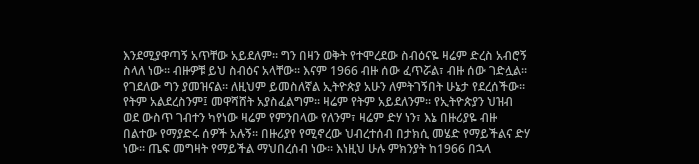እንደሚያዋጣኝ አጥቸው አይደለም፡፡ ግን በዛን ወቅት የተሞረደው ስብዕናዬ ዛሬም ድረስ አብሮኝ ስላለ ነው፡፡ ብዙዎቹ ይህ ስብዕና አላቸው፡፡ እናም 1966 ብዙ ሰው ፈጥሯል፣ ብዙ ሰው ገድሏል፡፡ የገደለው ግን ያመዝናል፡፡ ለዚህም ይመስለኛል ኢትዮጵያ አሁን ለምትገኝበት ሁኔታ የደረሰችው፡፡ የትም አልደረስንም፤ መዋሻሸት አያስፈልግም፡፡ ዛሬም የትም አይደለንም፡፡ የኢትዮጵያን ህዝብ ወደ ውስጥ ገብተን ካየነው ዛሬም የምንበላው የለንም፣ ዛሬም ድሃ ነን፣ እኔ በዙሪያዬ ብዙ በልተው የማያድሩ ሰዎች አሉኝ፡፡ በዙሪያየ የሚኖረው ህብረተሰብ በታክሲ መሄድ የማይችልና ድሃ ነው፡፡ ጤፍ መግዛት የማይችል ማህበረሰብ ነው፡፡ እነዚህ ሁሉ ምክንያት ከ1966 በኋላ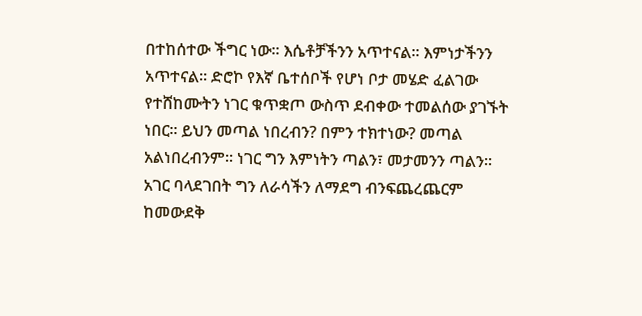በተከሰተው ችግር ነው፡፡ እሴቶቻችንን አጥተናል፡፡ እምነታችንን አጥተናል፡፡ ድሮኮ የእኛ ቤተሰቦች የሆነ ቦታ መሄድ ፈልገው የተሸከሙትን ነገር ቁጥቋጦ ውስጥ ደብቀው ተመልሰው ያገኙት ነበር፡፡ ይህን መጣል ነበረብን? በምን ተክተነው? መጣል አልነበረብንም፡፡ ነገር ግን እምነትን ጣልን፣ መታመንን ጣልን፡፡ አገር ባላደገበት ግን ለራሳችን ለማደግ ብንፍጨረጨርም ከመውደቅ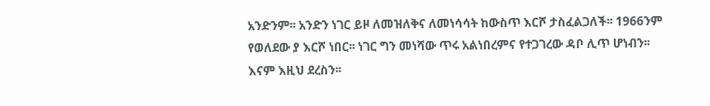አንድንም፡፡ አንድን ነገር ይዞ ለመዝለቅና ለመነሳሳት ከውስጥ እርሾ ታስፈልጋለች፡፡ 1966ንም የወለደው ያ እርሾ ነበር፡፡ ነገር ግን መነሻው ጥሩ አልነበረምና የተጋገረው ዳቦ ሊጥ ሆነብን፡፡ እናም እዚህ ደረስን፡፡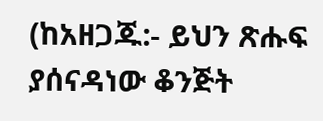(ከአዘጋጁ:- ይህን ጽሑፍ ያሰናዳነው ቆንጅት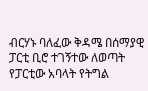ብርሃኑ ባለፈው ቅዳሜ በሰማያዊ ፓርቲ ቢሮ ተገኝተው ለወጣት የፓርቲው አባላት የትግል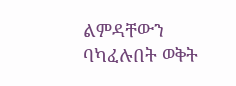ልምዳቸውን ባካፈሉበት ወቅት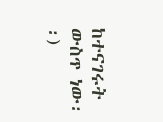ከተናገሩት ውስጥ ነው፡፡)